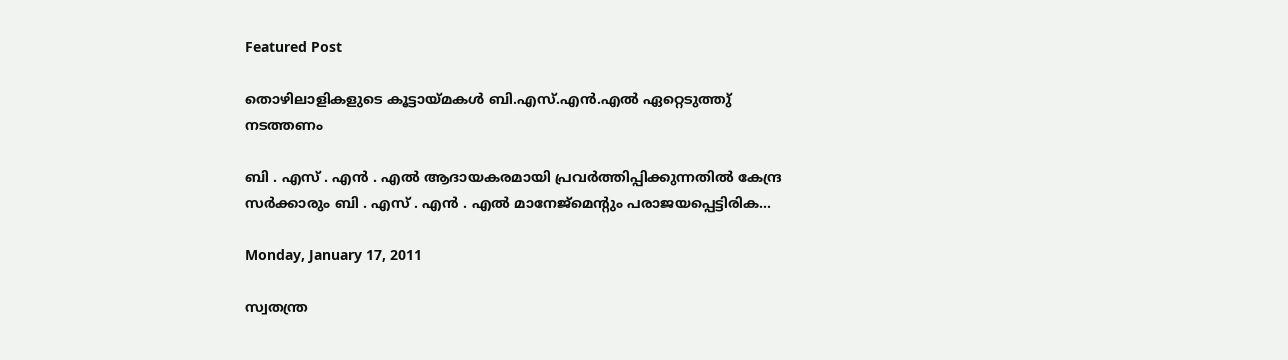Featured Post

തൊഴിലാളികളുടെ കൂട്ടായ്മകള്‍ ബി.എസ്.എന്‍.എല്‍ ഏറ്റെടുത്തു് നടത്തണം

ബി . എസ് . എന്‍ . എല്‍ ആദായകരമായി പ്രവര്‍ത്തിപ്പിക്കുന്നതില്‍ കേന്ദ്ര സര്‍ക്കാരും ബി . എസ് . എന്‍ . എല്‍ മാനേജ്മെന്റും പരാജയപ്പെട്ടിരിക...

Monday, January 17, 2011

സ്വതന്ത്ര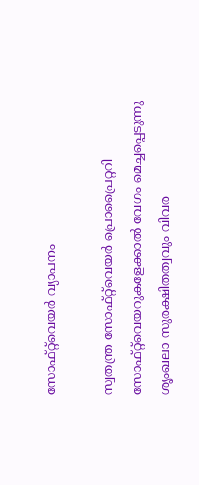സോഫ്റ്റ്‌വെയര്‍ വ്യാപനം

സ്വതന്ത്ര സോഫ്റ്റ്‌വെയര്‍ പ്രൊപ്രൈറ്ററി സോഫ്റ്റ്‌വെയറുകളേക്കാല്‍ വേഗം മെച്ചപ്പെടുന്നു
ശൃംഖലാ സുരക്ഷിതത്വവും വിവര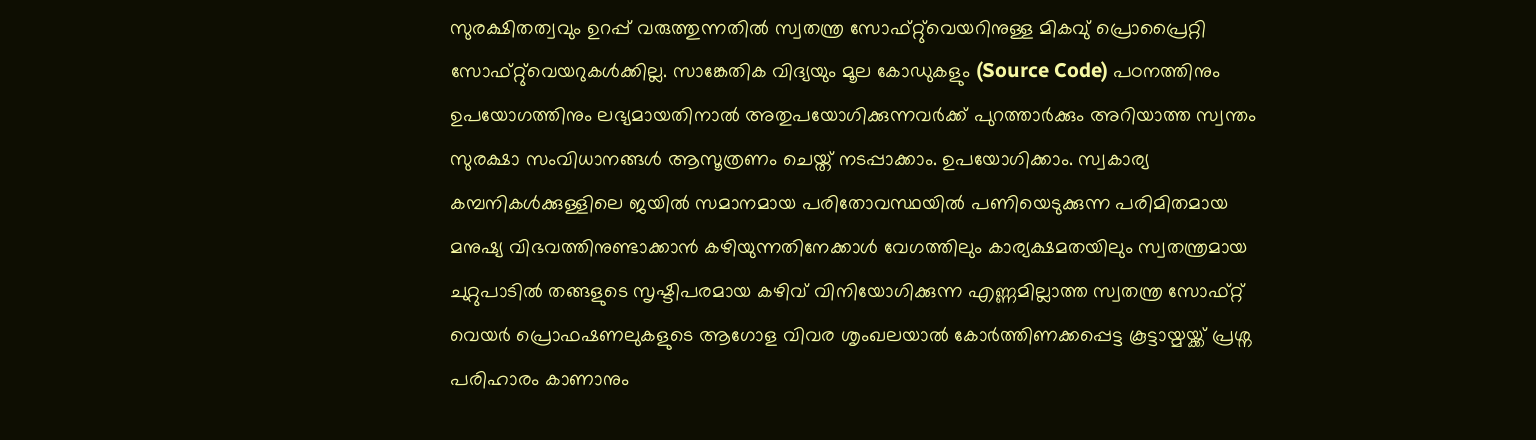സുരക്ഷിതത്വവും ഉറപ്പ് വരുത്തുന്നതില്‍ സ്വതന്ത്ര സോഫ്റ്റു്വെയറിനുള്ള മികവു് പ്രൊപ്രൈറ്റി സോഫ്റ്റു്വെയറുകള്‍ക്കില്ല. സാങ്കേതിക വിദ്യയും മൂല കോഡുകളും (Source Code) പഠനത്തിനും ഉപയോഗത്തിനും ലഭ്യമായതിനാല്‍ അതുപയോഗിക്കുന്നവര്‍ക്ക് പുറത്താര്‍ക്കും അറിയാത്ത സ്വന്തം സുരക്ഷാ സംവിധാനങ്ങള്‍ ആസൂത്രണം ചെയ്ത് നടപ്പാക്കാം. ഉപയോഗിക്കാം. സ്വകാര്യ കമ്പനികള്‍ക്കുള്ളിലെ ജയില്‍ സമാനമായ പരിതോവസ്ഥയില്‍ പണിയെടുക്കുന്ന പരിമിതമായ മനുഷ്യ വിഭവത്തിനുണ്ടാക്കാന്‍ കഴിയുന്നതിനേക്കാള്‍ വേഗത്തിലും കാര്യക്ഷമതയിലും സ്വതന്ത്രമായ ചുറ്റുപാടില്‍ തങ്ങളുടെ സൃഷ്ടിപരമായ കഴിവ് വിനിയോഗിക്കുന്ന എണ്ണമില്ലാത്ത സ്വതന്ത്ര സോഫ്റ്റ് വെയര്‍ പ്രൊഫഷണലുകളുടെ ആഗോള വിവര ശൃംഖലയാല്‍ കോര്‍ത്തിണക്കപ്പെട്ട കൂട്ടായ്മയ്ക്ക് പ്രശ്ന പരിഹാരം കാണാനും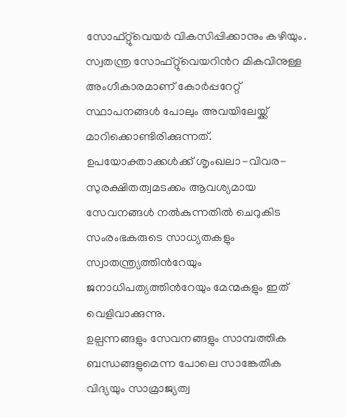സോഫ്റ്റു്വെയര്‍ വികസിപ്പിക്കാനും കഴിയും. സ്വതന്ത്ര സോഫ്റ്റു്വെയറിന്‍റ മികവിനുള്ള അംഗീകാരമാണ് കോര്‍പ്പറേറ്റ് സ്ഥാപനങ്ങള്‍ പോലും അവയിലേയ്ക്ക് മാറിക്കൊണ്ടിരിക്കുന്നത്.
ഉപയോക്താക്കള്‍ക്ക് ശൃംഖലാ-വിവര-സുരക്ഷിതത്വമടക്കം ആവശ്യമായ സേവനങ്ങള്‍ നല്‍കുന്നതില്‍ ചെറുകിട സംരംഭകരുടെ സാധ്യതകളും സ്വാതന്ത്ര്യത്തിന്‍റേയും ജനാധിപത്യത്തിന്‍റേയും മേന്മകളും ഇത് വെളിവാക്കുന്നു.
ഉല്പന്നങ്ങളും സേവനങ്ങളും സാമ്പത്തിക ബന്ധങ്ങളുമെന്ന പോലെ സാങ്കേതിക വിദ്യയും സാമ്രാജ്യത്വ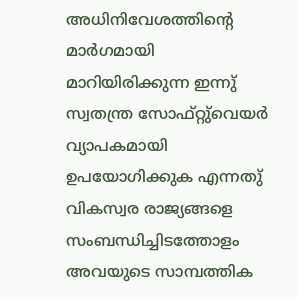അധിനിവേശത്തിന്റെ മാര്‍ഗമായി മാറിയിരിക്കുന്ന ഇന്നു് സ്വതന്ത്ര സോഫ്റ്റു്വെയര്‍ വ്യാപകമായി ഉപയോഗിക്കുക എന്നതു് വികസ്വര രാജ്യങ്ങളെ സംബന്ധിച്ചിടത്തോളം അവയുടെ സാമ്പത്തിക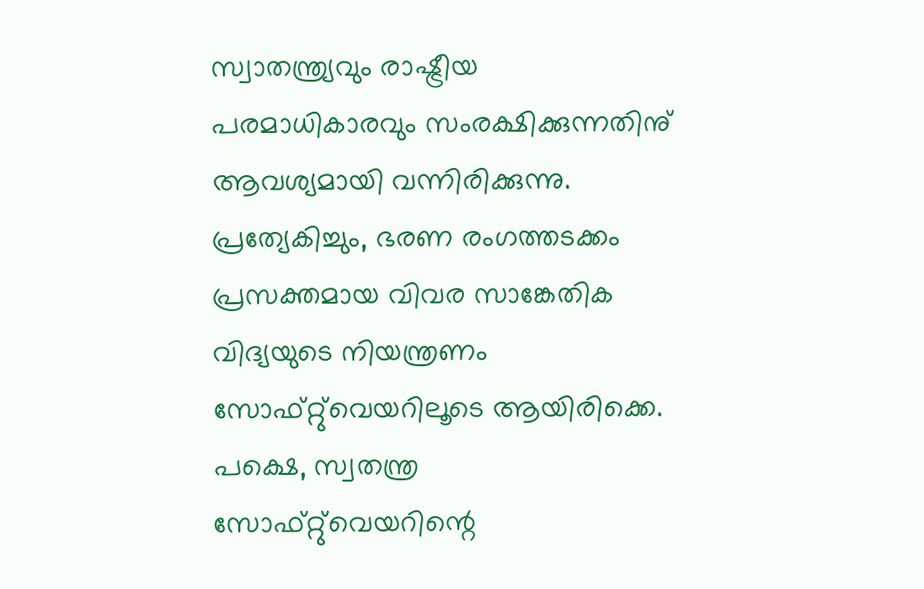സ്വാതന്ത്ര്യവും രാഷ്ട്രീയ പരമാധികാരവും സംരക്ഷിക്കുന്നതിനു് ആവശ്യമായി വന്നിരിക്കുന്നു. പ്രത്യേകിച്ചും, ഭരണ രംഗത്തടക്കം പ്രസക്തമായ വിവര സാങ്കേതിക വിദ്യയുടെ നിയന്ത്രണം സോഫ്റ്റു്വെയറിലൂടെ ആയിരിക്കെ.
പക്ഷെ, സ്വതന്ത്ര സോഫ്റ്റു്വെയറിന്റെ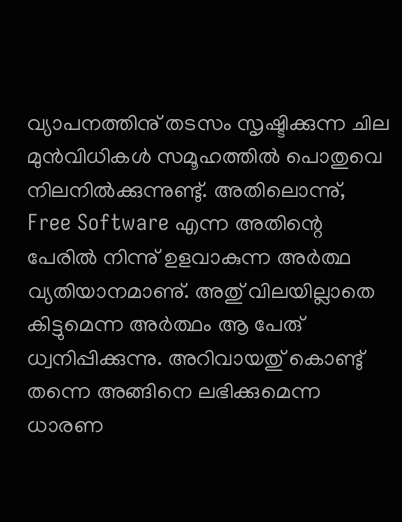വ്യാപനത്തിനു് തടസം സൃഷ്ടിക്കുന്ന ചില മുന്‍വിധികള്‍ സമൂഹത്തില്‍ പൊതുവെ നിലനില്‍ക്കുന്നുണ്ടു്. അതിലൊന്നു്, Free Software എന്ന അതിന്റെ പേരില്‍ നിന്നു് ഉളവാകുന്ന അര്‍ത്ഥ വ്യതിയാനമാണു്. അതു് വിലയില്ലാതെ കിട്ടുമെന്ന അര്‍ത്ഥം ആ പേരു് ധ്വനിപ്പിക്കുന്നു. അറിവായതു് കൊണ്ടു് തന്നെ അങ്ങിനെ ലഭിക്കുമെന്ന ധാരണ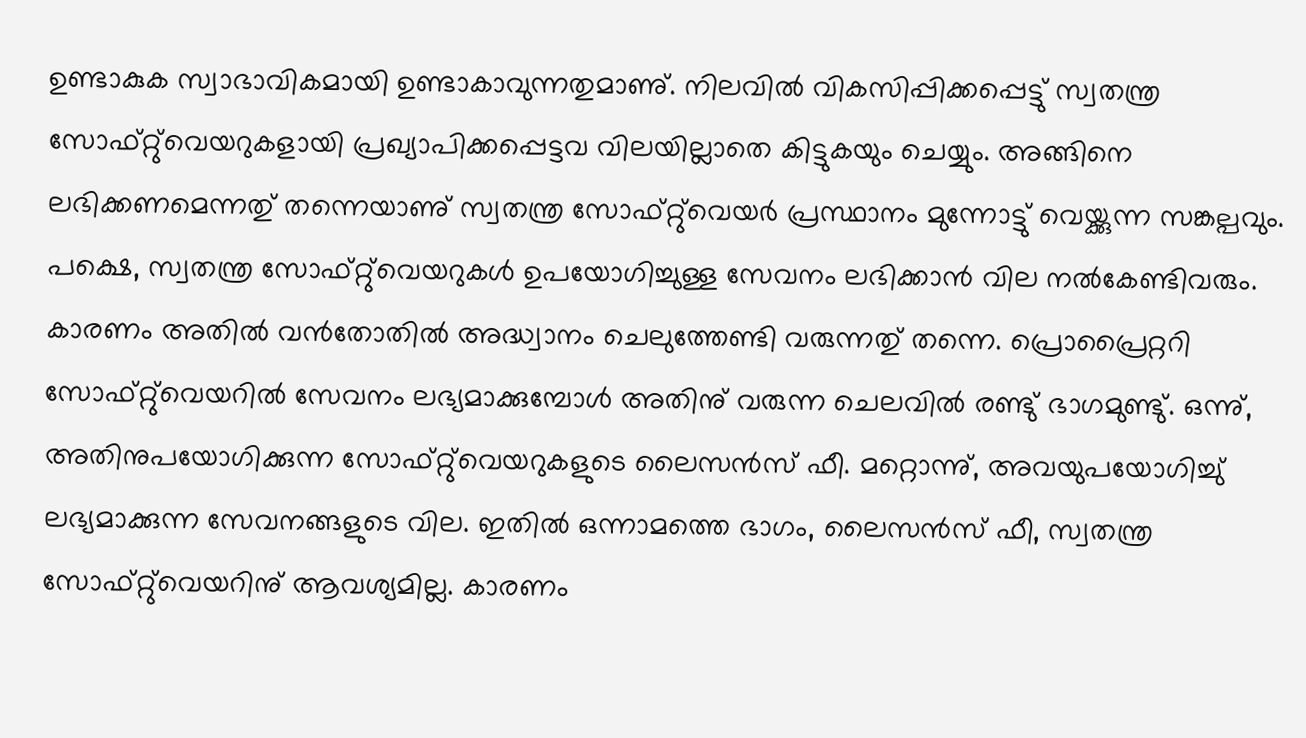ഉണ്ടാകുക സ്വാഭാവികമായി ഉണ്ടാകാവുന്നതുമാണു്. നിലവില്‍ വികസിപ്പിക്കപ്പെട്ടു് സ്വതന്ത്ര സോഫ്റ്റു്വെയറുകളായി പ്രഖ്യാപിക്കപ്പെട്ടവ വിലയില്ലാതെ കിട്ടുകയും ചെയ്യും. അങ്ങിനെ ലഭിക്കണമെന്നതു് തന്നെയാണു് സ്വതന്ത്ര സോഫ്റ്റു്വെയര്‍ പ്രസ്ഥാനം മുന്നോട്ടു് വെയ്ക്കുന്ന സങ്കല്പവും. പക്ഷെ, സ്വതന്ത്ര സോഫ്റ്റു്വെയറുകള്‍ ഉപയോഗിച്ചുള്ള സേവനം ലഭിക്കാന്‍ വില നല്‍കേണ്ടിവരും. കാരണം അതില്‍ വന്‍തോതില്‍ അദ്ധ്വാനം ചെലുത്തേണ്ടി വരുന്നതു് തന്നെ. പ്രൊപ്രൈറ്ററി സോഫ്റ്റു്വെയറില്‍ സേവനം ലഭ്യമാക്കുമ്പോള്‍ അതിനു് വരുന്ന ചെലവില്‍ രണ്ടു് ഭാഗമുണ്ടു്. ഒന്നു്, അതിനുപയോഗിക്കുന്ന സോഫ്റ്റു്വെയറുകളുടെ ലൈസന്‍സ് ഫീ. മറ്റൊന്നു്, അവയുപയോഗിച്ചു് ലഭ്യമാക്കുന്ന സേവനങ്ങളുടെ വില. ഇതില്‍ ഒന്നാമത്തെ ഭാഗം, ലൈസന്‍സ് ഫീ, സ്വതന്ത്ര സോഫ്റ്റു്വെയറിനു് ആവശ്യമില്ല. കാരണം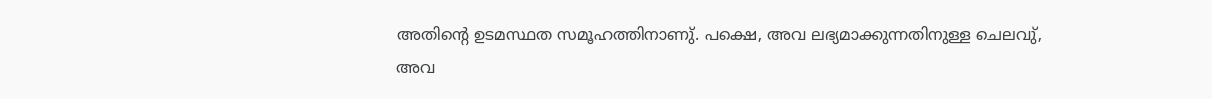അതിന്റെ ഉടമസ്ഥത സമൂഹത്തിനാണു്. പക്ഷെ, അവ ലഭ്യമാക്കുന്നതിനുള്ള ചെലവു്, അവ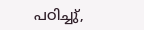പഠിച്ചു്,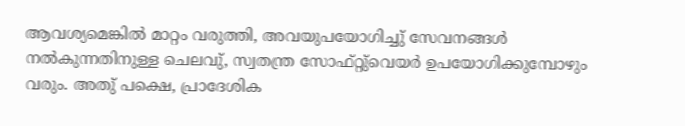ആവശ്യമെങ്കില്‍ മാറ്റം വരുത്തി, അവയുപയോഗിച്ചു് സേവനങ്ങള്‍ നല്‍കുന്നതിനുള്ള ചെലവു്, സ്വതന്ത്ര സോഫ്റ്റു്വെയര്‍ ഉപയോഗിക്കുമ്പോഴും വരും. അതു് പക്ഷെ, പ്രാദേശിക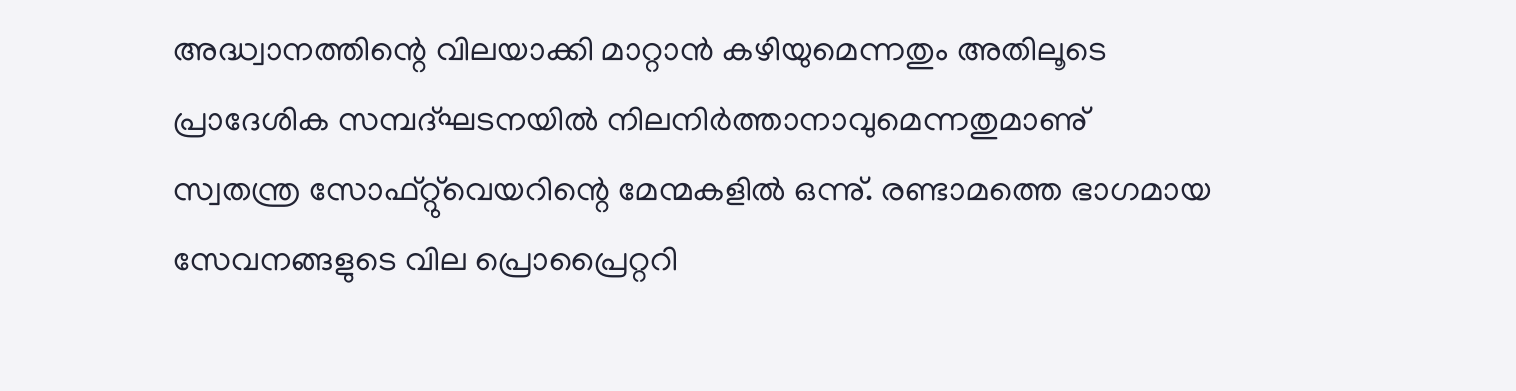അദ്ധ്വാനത്തിന്റെ വിലയാക്കി മാറ്റാന്‍ കഴിയുമെന്നതും അതിലൂടെ പ്രാദേശിക സമ്പദ്ഘടനയില്‍ നിലനിര്‍ത്താനാവുമെന്നതുമാണു് സ്വതന്ത്ര സോഫ്റ്റു്വെയറിന്റെ മേന്മകളില്‍ ഒന്നു്. രണ്ടാമത്തെ ഭാഗമായ സേവനങ്ങളുടെ വില പ്രൊപ്രൈറ്ററി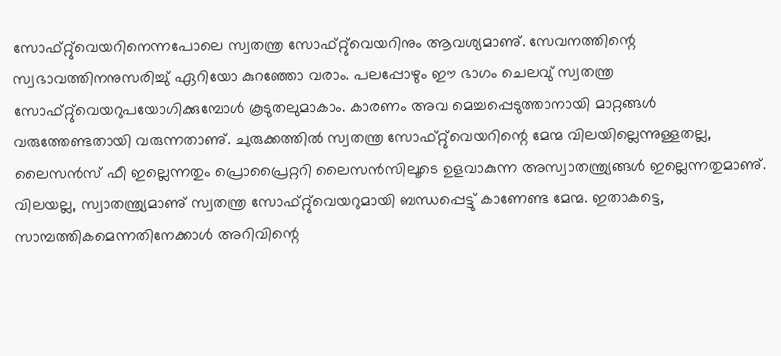സോഫ്റ്റു്വെയറിനെന്നപോലെ സ്വതന്ത്ര സോഫ്റ്റു്വെയറിനും ആവശ്യമാണു്. സേവനത്തിന്റെ സ്വഭാവത്തിനനുസരിച്ചു് ഏറിയോ കുറഞ്ഞോ വരാം. പലപ്പോഴും ഈ ഭാഗം ചെലവു് സ്വതന്ത്ര സോഫ്റ്റു്വെയറുപയോഗിക്കുമ്പോള്‍ കൂടുതലുമാകാം. കാരണം അവ മെച്ചപ്പെടുത്താനായി മാറ്റങ്ങള്‍ വരുത്തേണ്ടതായി വരുന്നതാണു്. ചുരുക്കത്തില്‍ സ്വതന്ത്ര സോഫ്റ്റു്വെയറിന്റെ മേന്മ വിലയില്ലെന്നുള്ളതല്ല, ലൈസന്‍സ് ഫീ ഇല്ലെന്നതും പ്രൊപ്രൈറ്ററി ലൈസന്‍സിലൂടെ ഉളവാകുന്ന അസ്വാതന്ത്ര്യങ്ങള്‍ ഇല്ലെന്നതുമാണു്. വിലയല്ല, സ്വാതന്ത്ര്യമാണു് സ്വതന്ത്ര സോഫ്റ്റു്വെയറുമായി ബന്ധപ്പെട്ടു് കാണേണ്ട മേന്മ. ഇതാകട്ടെ, സാമ്പത്തികമെന്നതിനേക്കാള്‍ അറിവിന്റെ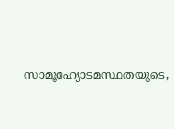സാമൂഹ്യോടമസ്ഥതയുടെ,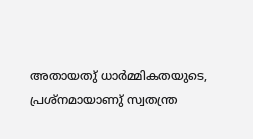അതായതു് ധാര്‍മ്മികതയുടെ, പ്രശ്നമായാണു് സ്വതന്ത്ര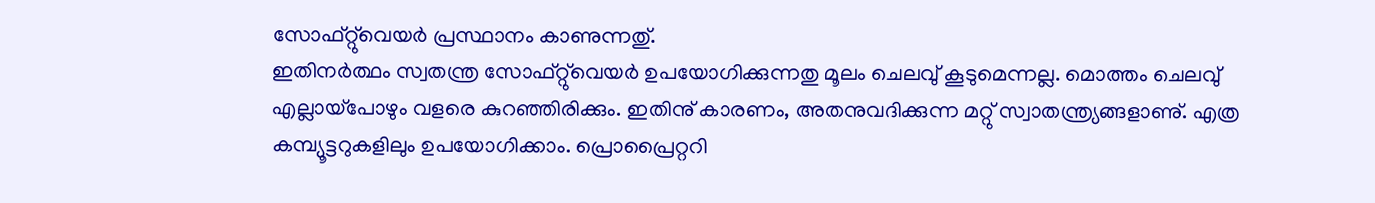സോഫ്റ്റു്വെയര്‍ പ്രസ്ഥാനം കാണുന്നതു്.
ഇതിനര്‍ത്ഥം സ്വതന്ത്ര സോഫ്റ്റു്വെയര്‍ ഉപയോഗിക്കുന്നതു മൂലം ചെലവു് കൂടുമെന്നല്ല. മൊത്തം ചെലവു് എല്ലായ്പോഴും വളരെ കുറഞ്ഞിരിക്കും. ഇതിനു് കാരണം, അതനുവദിക്കുന്ന മറ്റു് സ്വാതന്ത്ര്യങ്ങളാണു്. എത്ര കമ്പ്യൂട്ടറുകളിലും ഉപയോഗിക്കാം. പ്രൊപ്രൈറ്ററി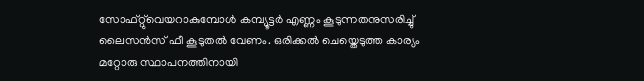സോഫ്റ്റു്വെയറാകുമ്പോള്‍ കമ്പ്യൂട്ടര്‍ എണ്ണം കൂടുന്നതനുസരിച്ചു് ലൈസന്‍സ് ഫീ കൂടുതല്‍ വേണം. ഒരിക്കല്‍ ചെയ്തെടുത്ത കാര്യം മറ്റോരു സ്ഥാപനത്തിനായി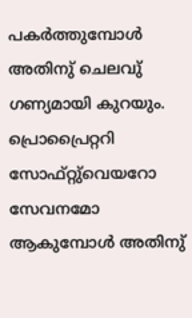പകര്‍ത്തുമ്പോള്‍ അതിനു് ചെലവു് ഗണ്യമായി കുറയും. പ്രൊപ്രൈറ്ററി സോഫ്റ്റു്വെയറോ സേവനമോ ആകുമ്പോള്‍ അതിനു്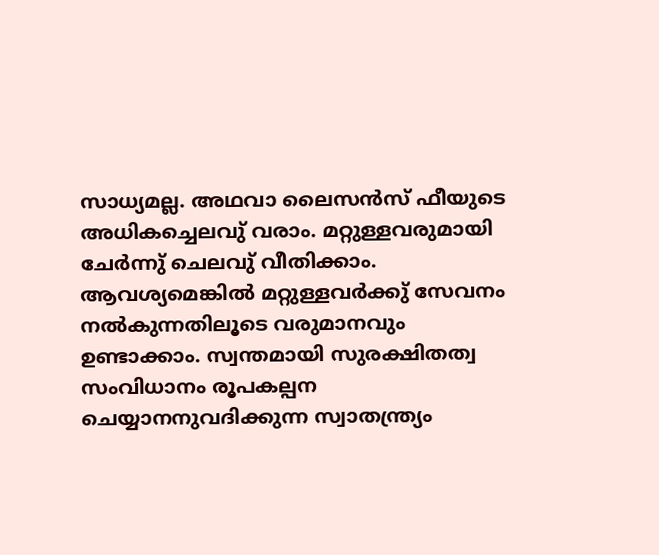സാധ്യമല്ല. അഥവാ ലൈസന്‍സ് ഫീയുടെ അധികച്ചെലവു് വരാം. മറ്റുള്ളവരുമായി ചേര്‍ന്നു് ചെലവു് വീതിക്കാം. ആവശ്യമെങ്കില്‍ മറ്റുള്ളവര്‍ക്കു് സേവനം നല്‍കുന്നതിലൂടെ വരുമാനവും ഉണ്ടാക്കാം. സ്വന്തമായി സുരക്ഷിതത്വ സംവിധാനം രൂപകല്പന ചെയ്യാനനുവദിക്കുന്ന സ്വാതന്ത്ര്യം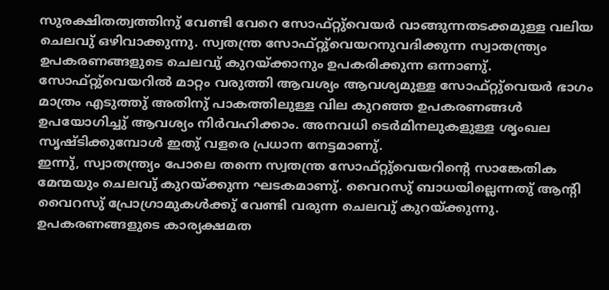സുരക്ഷിതത്വത്തിനു് വേണ്ടി വേറെ സോഫ്റ്റു്വെയര്‍ വാങ്ങുന്നതടക്കമുള്ള വലിയ ചെലവു് ഒഴിവാക്കുന്നു. സ്വതന്ത്ര സോഫ്റ്റു്വെയറനുവദിക്കുന്ന സ്വാതന്ത്ര്യം ഉപകരണങ്ങളുടെ ചെലവു് കുറയ്ക്കാനും ഉപകരിക്കുന്ന ഒന്നാണു്. സോഫ്റ്റു്വെയറില്‍ മാറ്റം വരുത്തി ആവശ്യം ആവശ്യമുള്ള സോഫ്റ്റു്വെയര്‍ ഭാഗം മാത്രം എടുത്തു് അതിനു് പാകത്തിലുള്ള വില കുറഞ്ഞ ഉപകരണങ്ങള്‍ ഉപയോഗിച്ചു് ആവശ്യം നിര്‍വഹിക്കാം. അനവധി ടെര്‍മിനലുകളുള്ള ശൃംഖല സൃഷ്ടിക്കുമ്പോള്‍ ഇതു് വളരെ പ്രധാന നേട്ടമാണു്.
ഇന്നു്, സ്വാതന്ത്ര്യം പോലെ തന്നെ സ്വതന്ത്ര സോഫ്റ്റു്വെയറിന്റെ സാങ്കേതിക മേന്മയും ചെലവു് കുറയ്ക്കുന്ന ഘടകമാണു്. വൈറസു് ബാധയില്ലെന്നതു് ആന്റി വൈറസു് പ്രോഗ്രാമുകള്‍ക്കു് വേണ്ടി വരുന്ന ചെലവു് കുറയ്ക്കുന്നു. ഉപകരണങ്ങളുടെ കാര്യക്ഷമത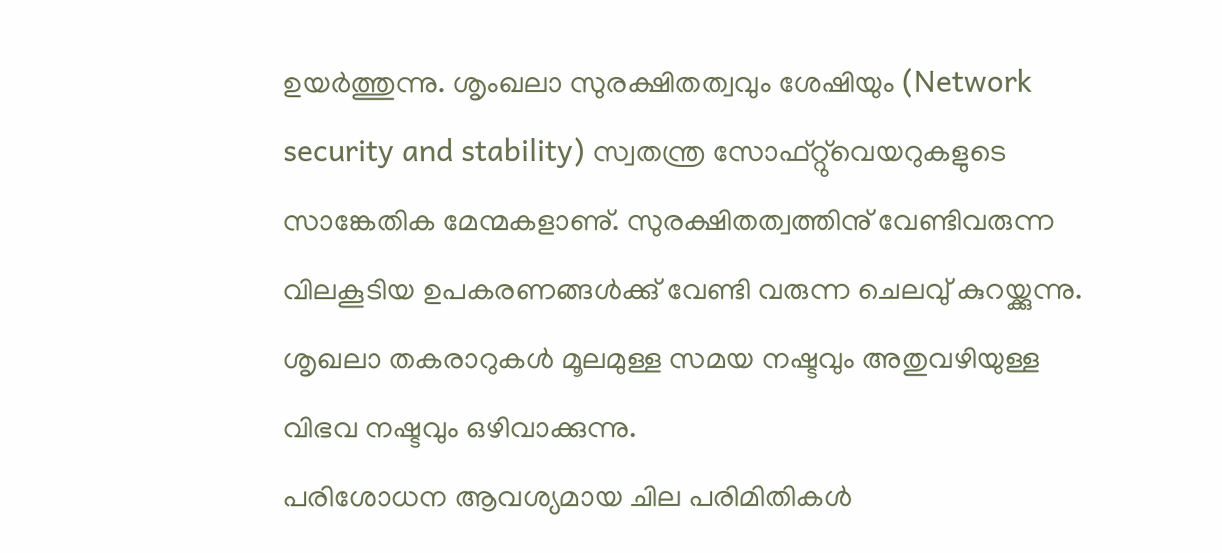ഉയര്‍ത്തുന്നു. ശൃംഖലാ സുരക്ഷിതത്വവും ശേഷിയും (Network security and stability) സ്വതന്ത്ര സോഫ്റ്റു്വെയറുകളുടെ സാങ്കേതിക മേന്മകളാണു്. സുരക്ഷിതത്വത്തിനു് വേണ്ടിവരുന്ന വിലകൂടിയ ഉപകരണങ്ങള്‍ക്കു് വേണ്ടി വരുന്ന ചെലവു് കുറയ്ക്കുന്നു. ശൃഖലാ തകരാറുകള്‍ മൂലമുള്ള സമയ നഷ്ടവും അതുവഴിയുള്ള വിഭവ നഷ്ടവും ഒഴിവാക്കുന്നു.
പരിശോധന ആവശ്യമായ ചില പരിമിതികള്‍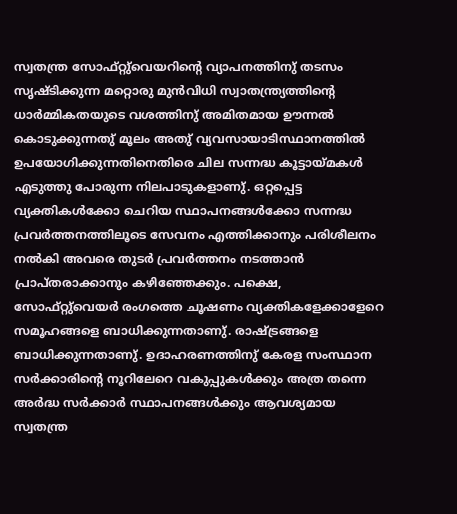സ്വതന്ത്ര സോഫ്റ്റു്വെയറിന്റെ വ്യാപനത്തിനു് തടസം സൃഷ്ടിക്കുന്ന മറ്റൊരു മുന്‍വിധി സ്വാതന്ത്ര്യത്തിന്റെ ധാര്‍മ്മികതയുടെ വശത്തിനു് അമിതമായ ഊന്നല്‍ കൊടുക്കുന്നതു് മൂലം അതു് വ്യവസായാടിസ്ഥാനത്തില്‍ ഉപയോഗിക്കുന്നതിനെതിരെ ചില സന്നദ്ധ കൂട്ടായ്മകള്‍ എടുത്തു പോരുന്ന നിലപാടുകളാണു്. ഒറ്റപ്പെട്ട വ്യക്തികള്‍ക്കോ ചെറിയ സ്ഥാപനങ്ങള്‍ക്കോ സന്നദ്ധ പ്രവര്‍ത്തനത്തിലൂടെ സേവനം എത്തിക്കാനും പരിശീലനം നല്‍കി അവരെ തുടര്‍ പ്രവര്‍ത്തനം നടത്താന്‍ പ്രാപ്തരാക്കാനും കഴിഞ്ഞേക്കും. പക്ഷെ, സോഫ്റ്റു്വെയര്‍ രംഗത്തെ ചൂഷണം വ്യക്തികളേക്കാളേറെ സമൂഹങ്ങളെ ബാധിക്കുന്നതാണു്. രാഷ്ട്രങ്ങളെ ബാധിക്കുന്നതാണു്. ഉദാഹരണത്തിനു് കേരള സംസ്ഥാന സര്‍ക്കാരിന്റെ നൂറിലേറെ വകുപ്പുകള്‍ക്കും അത്ര തന്നെ അര്‍ദ്ധ സര്‍ക്കാര്‍ സ്ഥാപനങ്ങള്‍ക്കും ആവശ്യമായ സ്വതന്ത്ര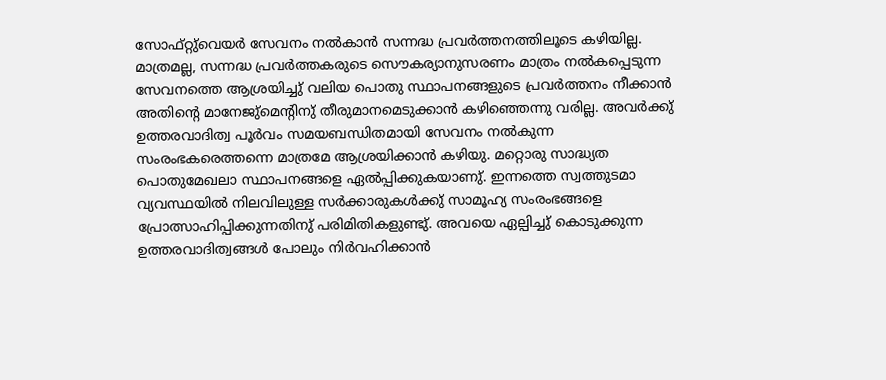സോഫ്റ്റു്വെയര്‍ സേവനം നല്‍കാന്‍ സന്നദ്ധ പ്രവര്‍ത്തനത്തിലൂടെ കഴിയില്ല. മാത്രമല്ല, സന്നദ്ധ പ്രവര്‍ത്തകരുടെ സൌകര്യാനുസരണം മാത്രം നല്‍കപ്പെടുന്ന സേവനത്തെ ആശ്രയിച്ചു് വലിയ പൊതു സ്ഥാപനങ്ങളുടെ പ്രവര്‍ത്തനം നീക്കാന്‍ അതിന്റെ മാനേജു്മെന്റിനു് തീരുമാനമെടുക്കാന്‍ കഴിഞ്ഞെന്നു വരില്ല. അവര്‍ക്കു് ഉത്തരവാദിത്വ പൂര്‍വം സമയബന്ധിതമായി സേവനം നല്‍കുന്ന സംരംഭകരെത്തന്നെ മാത്രമേ ആശ്രയിക്കാന്‍ കഴിയു. മറ്റൊരു സാദ്ധ്യത പൊതുമേഖലാ സ്ഥാപനങ്ങളെ ഏല്‍പ്പിക്കുകയാണു്. ഇന്നത്തെ സ്വത്തുടമാ വ്യവസ്ഥയില്‍ നിലവിലുള്ള സര്‍ക്കാരുകള്‍ക്കു് സാമൂഹ്യ സംരംഭങ്ങളെ പ്രോത്സാഹിപ്പിക്കുന്നതിനു് പരിമിതികളുണ്ടു്. അവയെ ഏല്പിച്ചു് കൊടുക്കുന്ന ഉത്തരവാദിത്വങ്ങള്‍ പോലും നിര്‍വഹിക്കാന്‍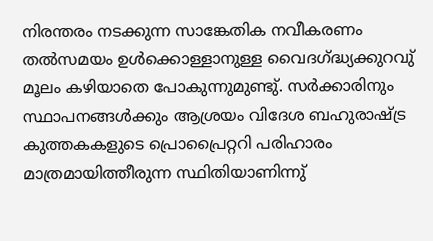നിരന്തരം നടക്കുന്ന സാങ്കേതിക നവീകരണം തല്‍സമയം ഉള്‍ക്കൊള്ളാനുള്ള വൈദഗ്ദ്ധ്യക്കുറവു് മൂലം കഴിയാതെ പോകുന്നുമുണ്ടു്. സര്‍ക്കാരിനും സ്ഥാപനങ്ങള്‍ക്കും ആശ്രയം വിദേശ ബഹുരാഷ്ട്ര കുത്തകകളുടെ പ്രൊപ്രൈറ്ററി പരിഹാരം മാത്രമായിത്തീരുന്ന സ്ഥിതിയാണിന്നു്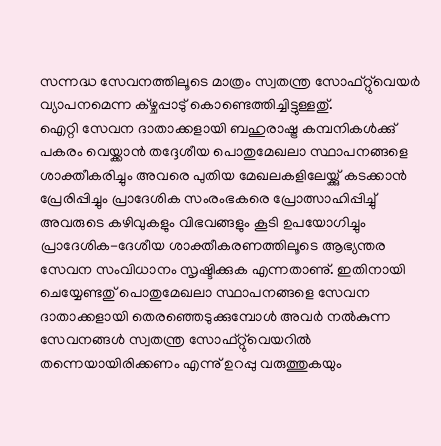സന്നദ്ധ സേവനത്തിലൂടെ മാത്രം സ്വതന്ത്ര സോഫ്റ്റു്വെയര്‍ വ്യാപനമെന്ന ക്ഴ്ചപ്പാടു് കൊണ്ടെത്തിച്ചിട്ടുള്ളതു്.
ഐറ്റി സേവന ദാതാക്കളായി ബഹുരാഷ്ട്ര കമ്പനികള്‍ക്കു് പകരം വെയ്ക്കാന്‍ തദ്ദേശീയ പൊതുമേഖലാ സ്ഥാപനങ്ങളെ ശാക്തീകരിച്ചും അവരെ പുതിയ മേഖലകളിലേയ്ക്കു് കടക്കാന്‍ പ്രേരിപ്പിച്ചും പ്രാദേശിക സംരംഭകരെ പ്രോത്സാഹിപ്പിച്ചു് അവരുടെ കഴിവുകളും വിഭവങ്ങളും കൂടി ഉപയോഗിച്ചും പ്രാദേശിക-ദേശീയ ശാക്തീകരണത്തിലൂടെ ആഭ്യന്തര സേവന സംവിധാനം സൃഷ്ടിക്കുക എന്നതാണു്. ഇതിനായി ചെയ്യേണ്ടതു് പൊതുമേഖലാ സ്ഥാപനങ്ങളെ സേവന ദാതാക്കളായി തെരഞ്ഞെടുക്കുമ്പോള്‍ അവര്‍ നല്‍കുന്ന സേവനങ്ങള്‍ സ്വതന്ത്ര സോഫ്റ്റു്വെയറില്‍ തന്നെയായിരിക്കണം എന്നു് ഉറപ്പു വരുത്തുകയും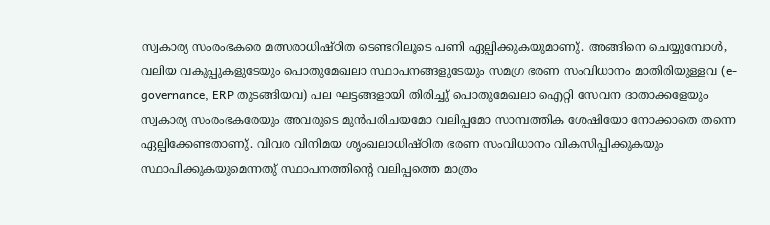സ്വകാര്യ സംരംഭകരെ മത്സരാധിഷ്ഠിത ടെണ്ടറിലൂടെ പണി ഏല്പിക്കുകയുമാണു്. അങ്ങിനെ ചെയ്യുമ്പോള്‍, വലിയ വകുപ്പുകളുടേയും പൊതുമേഖലാ സ്ഥാപനങ്ങളുടേയും സമഗ്ര ഭരണ സംവിധാനം മാതിരിയുള്ളവ (e-governance, ERP തുടങ്ങിയവ) പല ഘട്ടങ്ങളായി തിരിച്ചു് പൊതുമേഖലാ ഐറ്റി സേവന ദാതാക്കളേയും സ്വകാര്യ സംരംഭകരേയും അവരുടെ മുന്‍പരിചയമോ വലിപ്പമോ സാമ്പത്തിക ശേഷിയോ നോക്കാതെ തന്നെ ഏല്പിക്കേണ്ടതാണു്. വിവര വിനിമയ ശൃംഖലാധിഷ്ഠിത ഭരണ സംവിധാനം വികസിപ്പിക്കുകയും സ്ഥാപിക്കുകയുമെന്നതു് സ്ഥാപനത്തിന്റെ വലിപ്പത്തെ മാത്രം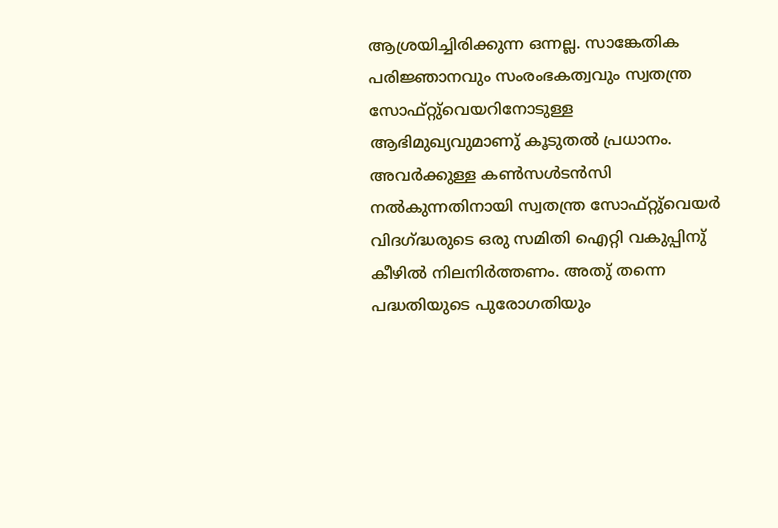ആശ്രയിച്ചിരിക്കുന്ന ഒന്നല്ല. സാങ്കേതിക പരിജ്ഞാനവും സംരംഭകത്വവും സ്വതന്ത്ര സോഫ്റ്റു്വെയറിനോടുള്ള ആഭിമുഖ്യവുമാണു് കൂടുതല്‍ പ്രധാനം. അവര്‍ക്കുള്ള കണ്‍സള്‍ടന്‍സി നല്‍കുന്നതിനായി സ്വതന്ത്ര സോഫ്റ്റു്വെയര്‍ വിദഗ്ദ്ധരുടെ ഒരു സമിതി ഐറ്റി വകുപ്പിനു് കീഴില്‍ നിലനിര്‍ത്തണം. അതു് തന്നെ പദ്ധതിയുടെ പുരോഗതിയും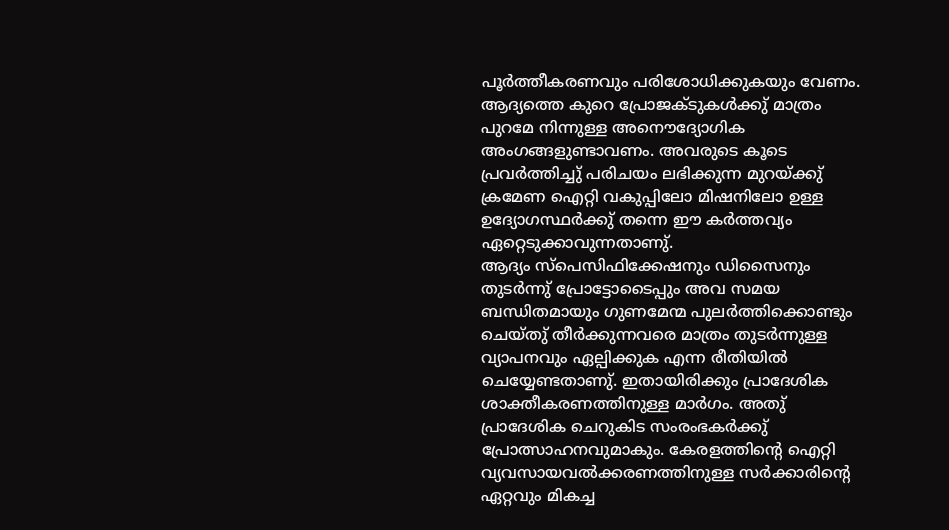പൂര്‍ത്തീകരണവും പരിശോധിക്കുകയും വേണം. ആദ്യത്തെ കുറെ പ്രോജക്ടുകള്‍ക്കു് മാത്രം പുറമേ നിന്നുള്ള അനൌദ്യോഗിക അംഗങ്ങളുണ്ടാവണം. അവരുടെ കൂടെ പ്രവര്‍ത്തിച്ചു് പരിചയം ലഭിക്കുന്ന മുറയ്ക്കു് ക്രമേണ ഐറ്റി വകുപ്പിലോ മിഷനിലോ ഉള്ള ഉദ്യോഗസ്ഥര്‍ക്കു് തന്നെ ഈ കര്‍ത്തവ്യം ഏറ്റെടുക്കാവുന്നതാണു്.
ആദ്യം സ്പെസിഫിക്കേഷനും ഡിസൈനും തുടര്‍ന്നു് പ്രോട്ടോടൈപ്പും അവ സമയ ബന്ധിതമായും ഗുണമേന്മ പുലര്‍ത്തിക്കൊണ്ടും ചെയ്തു് തീര്‍ക്കുന്നവരെ മാത്രം തുടര്‍ന്നുള്ള വ്യാപനവും ഏല്പിക്കുക എന്ന രീതിയില്‍ ചെയ്യേണ്ടതാണു്. ഇതായിരിക്കും പ്രാദേശിക ശാക്തീകരണത്തിനുള്ള മാര്‍ഗം. അതു് പ്രാദേശിക ചെറുകിട സംരംഭകര്‍ക്കു് പ്രോത്സാഹനവുമാകും. കേരളത്തിന്റെ ഐറ്റി വ്യവസായവല്‍ക്കരണത്തിനുള്ള സര്‍ക്കാരിന്റെ ഏറ്റവും മികച്ച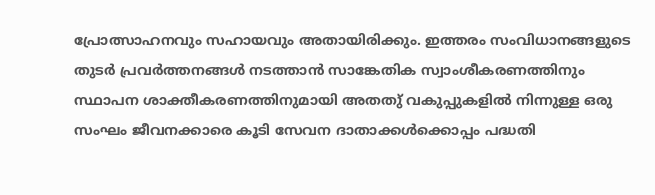പ്രോത്സാഹനവും സഹായവും അതായിരിക്കും. ഇത്തരം സംവിധാനങ്ങളുടെ തുടര്‍ പ്രവര്‍ത്തനങ്ങള്‍ നടത്താന്‍ സാങ്കേതിക സ്വാംശീകരണത്തിനും സ്ഥാപന ശാക്തീകരണത്തിനുമായി അതതു് വകുപ്പുകളില്‍ നിന്നുള്ള ഒരു സംഘം ജീവനക്കാരെ കൂടി സേവന ദാതാക്കള്‍ക്കൊപ്പം പദ്ധതി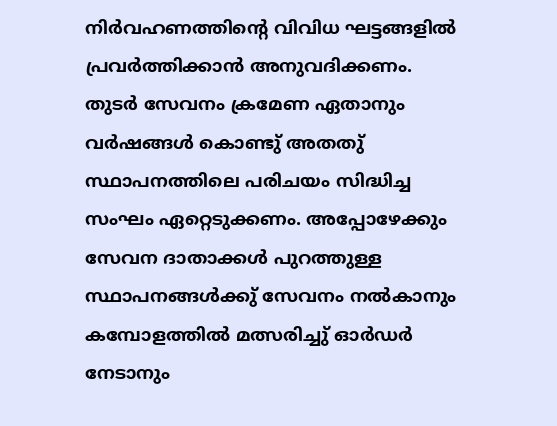നിര്‍വഹണത്തിന്റെ വിവിധ ഘട്ടങ്ങളില്‍ പ്രവര്‍ത്തിക്കാന്‍ അനുവദിക്കണം. തുടര്‍ സേവനം ക്രമേണ ഏതാനും വര്‍ഷങ്ങള്‍ കൊണ്ടു് അതതു് സ്ഥാപനത്തിലെ പരിചയം സിദ്ധിച്ച സംഘം ഏറ്റെടുക്കണം. അപ്പോഴേക്കും സേവന ദാതാക്കള്‍ പുറത്തുള്ള സ്ഥാപനങ്ങള്‍ക്കു് സേവനം നല്‍കാനും കമ്പോളത്തില്‍ മത്സരിച്ചു് ഓര്‍ഡര്‍ നേടാനും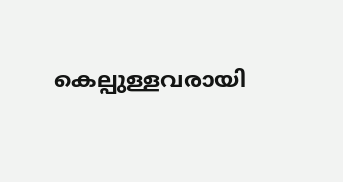കെല്പുള്ളവരായി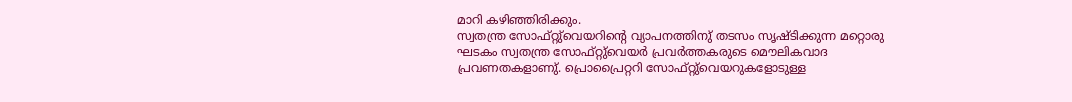മാറി കഴിഞ്ഞിരിക്കും.
സ്വതന്ത്ര സോഫ്റ്റു്വെയറിന്റെ വ്യാപനത്തിനു് തടസം സൃഷ്ടിക്കുന്ന മറ്റൊരു ഘടകം സ്വതന്ത്ര സോഫ്റ്റു്വെയര്‍ പ്രവര്‍ത്തകരുടെ മൌലികവാദ പ്രവണതകളാണു്. പ്രൊപ്രൈറ്ററി സോഫ്റ്റു്വെയറുകളോടുള്ള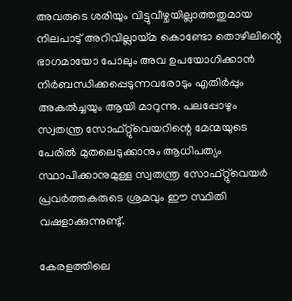അവരുടെ ശരിയും വിട്ടുവീഴ്ചയില്ലാത്തതുമായ നിലപാടു് അറിവില്ലായ്മ കൊണ്ടോ തൊഴിലിന്റെ ഭാഗമായോ പോലും അവ ഉപയോഗിക്കാന്‍ നിര്‍ബന്ധിക്കപ്പെടുന്നവരോടും എതിര്‍പ്പും അകല്‍ച്ചയും ആയി മാറുന്നു. പലപ്പോഴും സ്വതന്ത്ര സോഫ്റ്റു്വെയറിന്റെ മേന്മയുടെ പേരില്‍ മുതലെടുക്കാനും ആധിപത്യം സ്ഥാപിക്കാനുമുള്ള സ്വതന്ത്ര സോഫ്റ്റു്വെയര്‍ പ്രവര്‍ത്തകരുടെ ശ്രമവും ഈ സ്ഥിതി വഷളാക്കുന്നുണ്ടു്.

കേരളത്തിലെ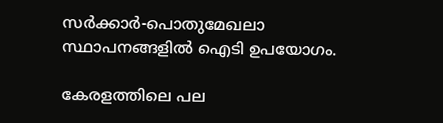സര്‍ക്കാര്‍-പൊതുമേഖലാ സ്ഥാപനങ്ങളില്‍ ഐടി ഉപയോഗം.

കേരളത്തിലെ പല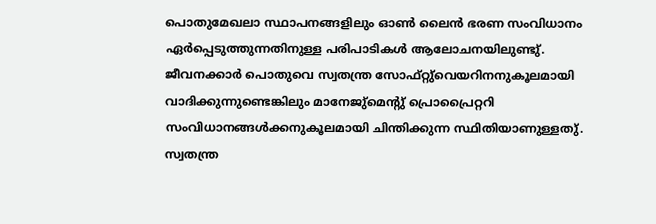പൊതുമേഖലാ സ്ഥാപനങ്ങളിലും ഓണ്‍ ലൈന്‍ ഭരണ സംവിധാനം ഏര്‍പ്പെടുത്തുന്നതിനുള്ള പരിപാടികള്‍ ആലോചനയിലുണ്ടു്. ജീവനക്കാര്‍ പൊതുവെ സ്വതന്ത്ര സോഫ്റ്റു്വെയറിനനുകൂലമായി വാദിക്കുന്നുണ്ടെങ്കിലും മാനേജു്മെന്റു് പ്രൊപ്രൈറ്ററി സംവിധാനങ്ങള്‍ക്കനുകൂലമായി ചിന്തിക്കുന്ന സ്ഥിതിയാണുള്ളതു്.
സ്വതന്ത്ര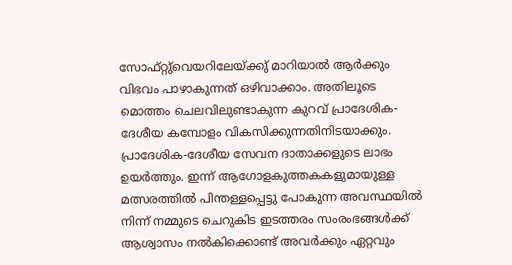സോഫ്റ്റു്വെയറിലേയ്ക്കു് മാറിയാല്‍ ആര്‍ക്കും വിഭവം പാഴാകുന്നത് ഒഴിവാക്കാം. അതിലൂടെ മൊത്തം ചെലവിലുണ്ടാകുന്ന കുറവ് പ്രാദേശിക-ദേശീയ കമ്പോളം വികസിക്കുന്നതിനിടയാക്കും. പ്രാദേശിക-ദേശീയ സേവന ദാതാക്കളുടെ ലാഭം ഉയര്‍ത്തും. ഇന്ന് ആഗോളകുത്തകകളുമായുള്ള മത്സരത്തില്‍ പിന്തള്ളപ്പെട്ടു പോകുന്ന അവസ്ഥയില്‍ നിന്ന് നമ്മുടെ ചെറുകിട ഇടത്തരം സംരംഭങ്ങള്‍ക്ക് ആശ്വാസം നല്‍കിക്കൊണ്ട് അവര്‍ക്കും ഏറ്റവും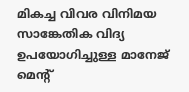മികച്ച വിവര വിനിമയ സാങ്കേതിക വിദ്യ ഉപയോഗിച്ചുള്ള മാനേജ് മെന്‍റ്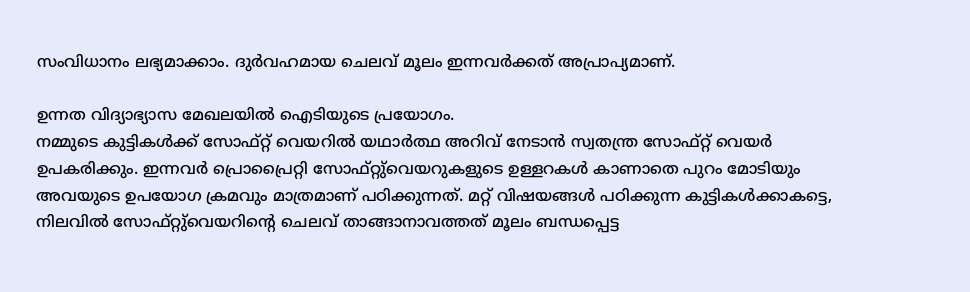സംവിധാനം ലഭ്യമാക്കാം. ദുര്‍വഹമായ ചെലവ് മൂലം ഇന്നവര്‍ക്കത് അപ്രാപ്യമാണ്.

ഉന്നത വിദ്യാഭ്യാസ മേഖലയില്‍ ഐടിയുടെ പ്രയോഗം.
നമ്മുടെ കുട്ടികള്‍ക്ക് സോഫ്റ്റ് വെയറില്‍ യഥാര്‍ത്ഥ അറിവ് നേടാന്‍ സ്വതന്ത്ര സോഫ്റ്റ് വെയര്‍ ഉപകരിക്കും. ഇന്നവര്‍ പ്രൊപ്രൈറ്റി സോഫ്റ്റു്വെയറുകളുടെ ഉള്ളറകള്‍ കാണാതെ പുറം മോടിയും അവയുടെ ഉപയോഗ ക്രമവും മാത്രമാണ് പഠിക്കുന്നത്. മറ്റ് വിഷയങ്ങള്‍ പഠിക്കുന്ന കുട്ടികള്‍ക്കാകട്ടെ, നിലവില്‍ സോഫ്റ്റു്വെയറിന്റെ ചെലവ് താങ്ങാനാവത്തത് മൂലം ബന്ധപ്പെട്ട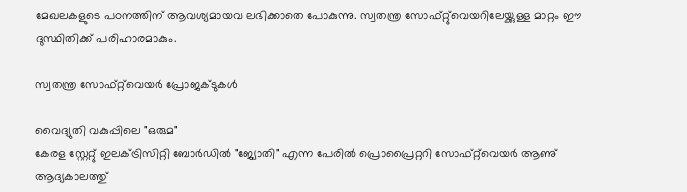മേഖലകളുടെ പഠനത്തിന് ആവശ്യമായവ ലഭിക്കാതെ പോകുന്നു. സ്വതന്ത്ര സോഫ്റ്റു്വെയറിലേയ്ക്കുള്ള മാറ്റം ഈ ദുസ്ഥിതിക്ക് പരിഹാരമാകും.

സ്വതന്ത്ര സോഫ്റ്റ്‌വെയര്‍ പ്രോജക്ടുകള്‍

വൈദ്യുതി വകുപ്പിലെ "ഒരുമ"
കേരള സ്റ്റേറ്റു് ഇലക്ട്രിസിറ്റി ബോര്‍ഡില്‍ "ജ്യോതി" എന്ന പേരില്‍ പ്രൊപ്രൈറ്ററി സോഫ്റ്റ്‌വെയര്‍ ആണു് ആദ്യകാലത്തു്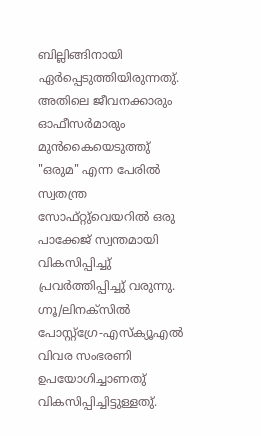ബില്ലിങ്ങിനായി ഏര്‍പ്പെടുത്തിയിരുന്നതു്. അതിലെ ജീവനക്കാരും ഓഫീസര്‍മാരും മുന്‍കൈയെടുത്തു് "ഒരുമ" എന്ന പേരില്‍ സ്വതന്ത്ര സോഫ്റ്റു്വെയറില്‍ ഒരു പാക്കേജ് സ്വന്തമായി വികസിപ്പിച്ചു് പ്രവര്‍ത്തിപ്പിച്ചു് വരുന്നു. ഗ്നൂ/ലിനക്സില്‍ പോസ്റ്റ്ഗ്രേ-എസ്ക്യൂഎല്‍ വിവര സംഭരണി ഉപയോഗിച്ചാണതു് വികസിപ്പിച്ചിട്ടുള്ളതു്.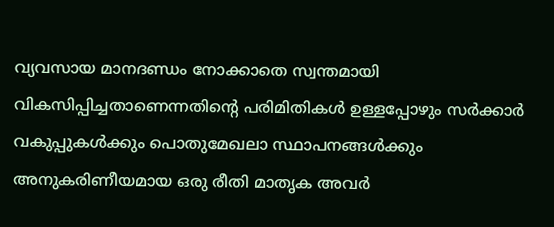വ്യവസായ മാനദണ്ഡം നോക്കാതെ സ്വന്തമായി വികസിപ്പിച്ചതാണെന്നതിന്റെ പരിമിതികള്‍ ഉള്ളപ്പോഴും സര്‍ക്കാര്‍ വകുപ്പുകള്‍ക്കും പൊതുമേഖലാ സ്ഥാപനങ്ങള്‍ക്കും അനുകരിണീയമായ ഒരു രീതി മാതൃക അവര്‍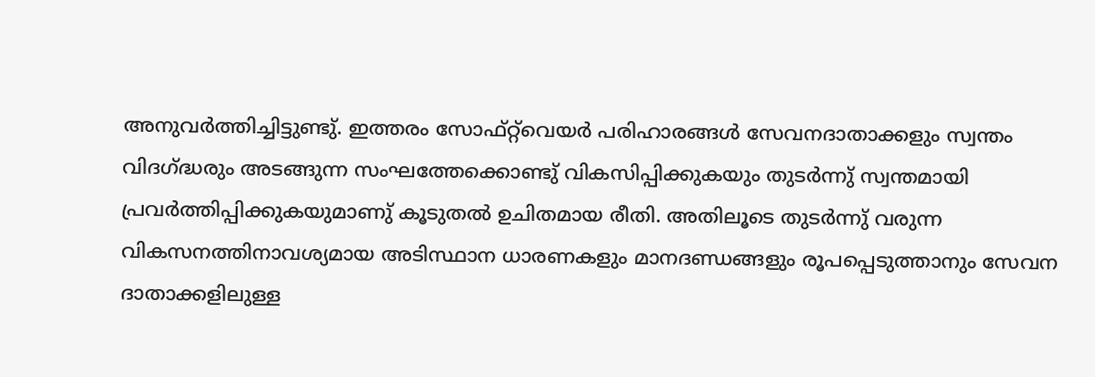അനുവര്‍ത്തിച്ചിട്ടുണ്ടു്. ഇത്തരം സോഫ്റ്റ്‌വെയര്‍ പരിഹാരങ്ങള്‍ സേവനദാതാക്കളും സ്വന്തം വിദഗ്ദ്ധരും അടങ്ങുന്ന സംഘത്തേക്കൊണ്ടു് വികസിപ്പിക്കുകയും തുടര്‍ന്നു് സ്വന്തമായി പ്രവര്‍ത്തിപ്പിക്കുകയുമാണു് കൂടുതല്‍ ഉചിതമായ രീതി. അതിലൂടെ തുടര്‍ന്നു് വരുന്ന വികസനത്തിനാവശ്യമായ അടിസ്ഥാന ധാരണകളും മാനദണ്ഡങ്ങളും രൂപപ്പെടുത്താനും സേവന ദാതാക്കളിലുള്ള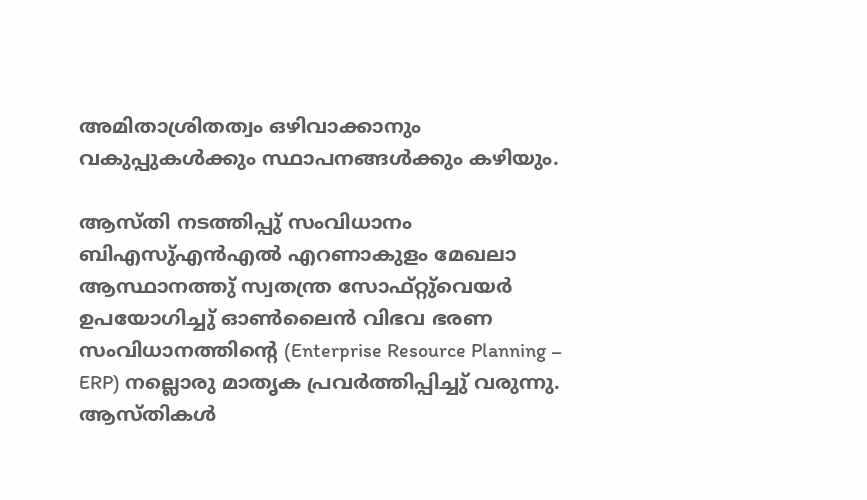അമിതാശ്രിതത്വം ഒഴിവാക്കാനും വകുപ്പുകള്‍ക്കും സ്ഥാപനങ്ങള്‍ക്കും കഴിയും.

ആസ്തി നടത്തിപ്പു് സംവിധാനം
ബിഎസു്എന്‍എല്‍ എറണാകുളം മേഖലാ ആസ്ഥാനത്തു് സ്വതന്ത്ര സോഫ്റ്റു്വെയര്‍ ഉപയോഗിച്ചു് ഓണ്‍ലൈന്‍ വിഭവ ഭരണ സംവിധാനത്തിന്റെ (Enterprise Resource Planning – ERP) നല്ലൊരു മാതൃക പ്രവര്‍ത്തിപ്പിച്ചു് വരുന്നു. ആസ്തികള്‍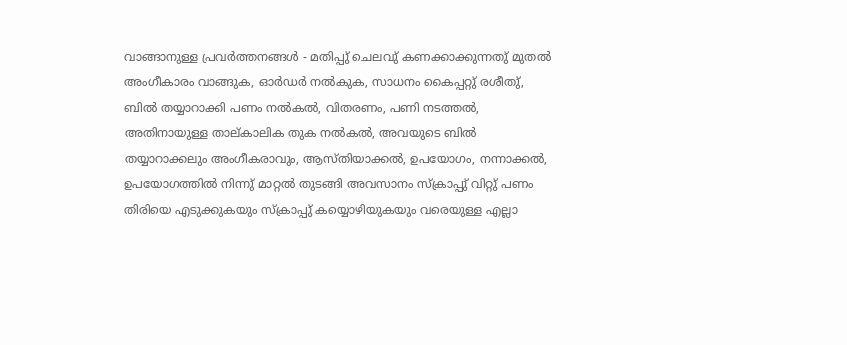വാങ്ങാനുള്ള പ്രവര്‍ത്തനങ്ങള്‍ - മതിപ്പു് ചെലവു് കണക്കാക്കുന്നതു് മുതല്‍ അംഗീകാരം വാങ്ങുക, ഓര്‍ഡര്‍ നല്‍കുക, സാധനം കൈപ്പറ്റു് രശീതു്, ബില്‍ തയ്യാറാക്കി പണം നല്‍കല്‍, വിതരണം, പണി നടത്തല്‍, അതിനായുള്ള താല്കാലിക തുക നല്‍കല്‍, അവയുടെ ബില്‍ തയ്യാറാക്കലും അംഗീകരാവും, ആസ്തിയാക്കല്‍, ഉപയോഗം, നന്നാക്കല്‍, ഉപയോഗത്തില്‍ നിന്നു് മാറ്റല്‍ തുടങ്ങി അവസാനം സ്ക്രാപ്പു് വിറ്റു് പണം തിരിയെ എടുക്കുകയും സ്ക്രാപ്പു് കയ്യൊഴിയുകയും വരെയുള്ള എല്ലാ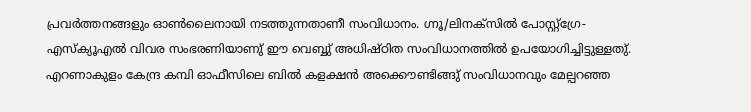പ്രവര്‍ത്തനങ്ങളും ഓണ്‍ലൈനായി നടത്തുന്നതാണീ സംവിധാനം. ഗ്നൂ/ലിനക്സില്‍ പോസ്റ്റ്ഗ്രേ-എസ്ക്യൂഎല്‍ വിവര സംഭരണിയാണു് ഈ വെബ്ബു് അധിഷ്ഠിത സംവിധാനത്തില്‍ ഉപയോഗിച്ചിട്ടുള്ളതു്. എറണാകുളം കേന്ദ്ര കമ്പി ഓഫീസിലെ ബില്‍ കളക്ഷന്‍ അക്കൌണ്ടിങ്ങു് സംവിധാനവും മേല്പറഞ്ഞ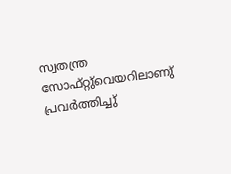സ്വതന്ത്ര സോഫ്റ്റു്വെയറിലാണു് പ്രവര്‍ത്തിച്ചു്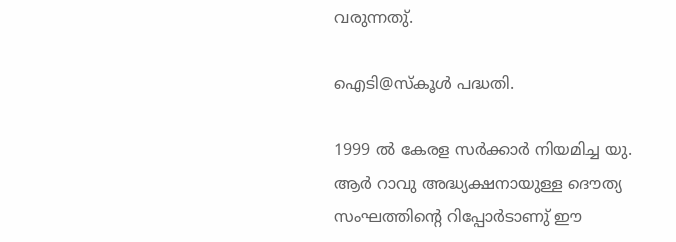വരുന്നതു്.

ഐടി@സ്കൂള്‍ പദ്ധതി.

1999 ല്‍ കേരള സര്‍ക്കാര്‍ നിയമിച്ച യു. ആര്‍ റാവു അദ്ധ്യക്ഷനായുള്ള ദൌത്യ സംഘത്തിന്റെ റിപ്പോര്‍ടാണു് ഈ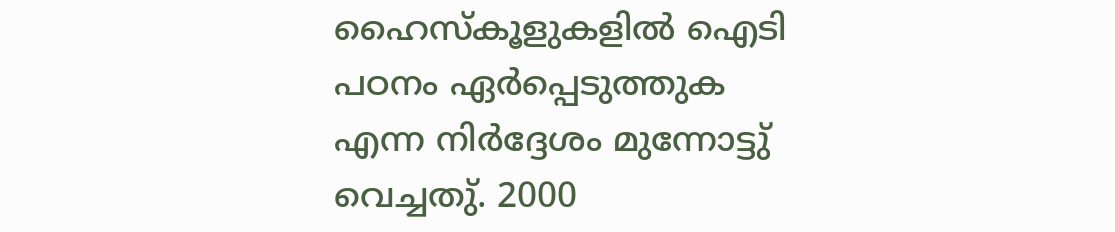ഹൈസ്കൂളുകളില്‍ ഐടി പഠനം ഏര്‍പ്പെടുത്തുക എന്ന നിര്‍ദ്ദേശം മുന്നോട്ടു് വെച്ചതു്. 2000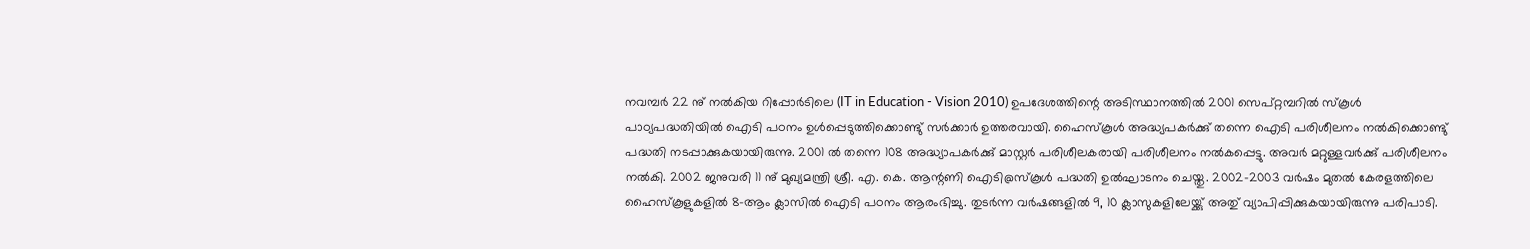നവമ്പര്‍ 22 നു് നല്‍കിയ റിപ്പോര്‍ടിലെ (IT in Education - Vision 2010) ഉപദേശത്തിന്റെ അടിസ്ഥാനത്തില്‍ 2001 സെപ്റ്റമ്പറില്‍ സ്കൂള്‍ പാഠ്യപദ്ധതിയില്‍ ഐടി പഠനം ഉള്‍പ്പെടുത്തിക്കൊണ്ടു് സര്‍ക്കാര്‍ ഉത്തരവായി. ഹൈസ്കൂള്‍ അദ്ധ്യപകര്‍ക്കു് തന്നെ ഐടി പരിശീലനം നല്‍കിക്കൊണ്ടു് പദ്ധതി നടപ്പാക്കുകയായിരുന്നു. 2001 ല്‍ തന്നെ 108 അദ്ധ്യാപകര്‍ക്കു് മാസ്റ്റര്‍ പരിശീലകരായി പരിശീലനം നല്‍കപ്പെട്ടു. അവര്‍ മറ്റുള്ളവര്‍ക്കു് പരിശീലനം നല്‍കി. 2002 ജനുവരി 11 നു് മുഖ്യമന്ത്രി ശ്രീ. എ. കെ. ആന്റണി ഐടി@സ്കൂള്‍ പദ്ധതി ഉല്‍ഘാടനം ചെയ്തു. 2002-2003 വര്‍ഷം മുതല്‍ കേരളത്തിലെ ഹൈസ്കൂളുകളില്‍ 8-ആം ക്ലാസില്‍ ഐടി പഠനം ആരംഭിച്ചു. തുടര്‍ന്ന വര്‍ഷങ്ങളില്‍ 9, 10 ക്ലാസുകളിലേയ്ക്കു് അതു് വ്യാപിപ്പിക്കുകയായിരുന്നു പരിപാടി.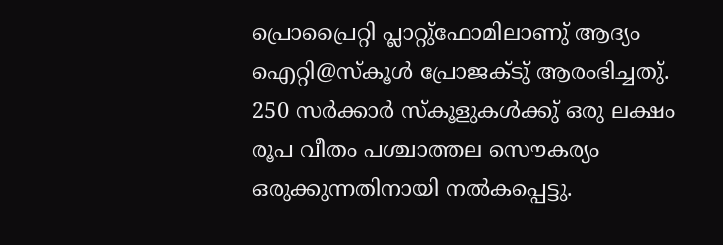പ്രൊപ്രൈറ്റി പ്ലാറ്റു്ഫോമിലാണു് ആദ്യം ഐറ്റി@സ്കൂള്‍ പ്രോജക്ടു് ആരംഭിച്ചതു്. 250 സര്‍ക്കാര്‍ സ്കൂളുകള്‍ക്കു് ഒരു ലക്ഷം രൂപ വീതം പശ്ചാത്തല സൌകര്യം ഒരുക്കുന്നതിനായി നല്‍കപ്പെട്ടു.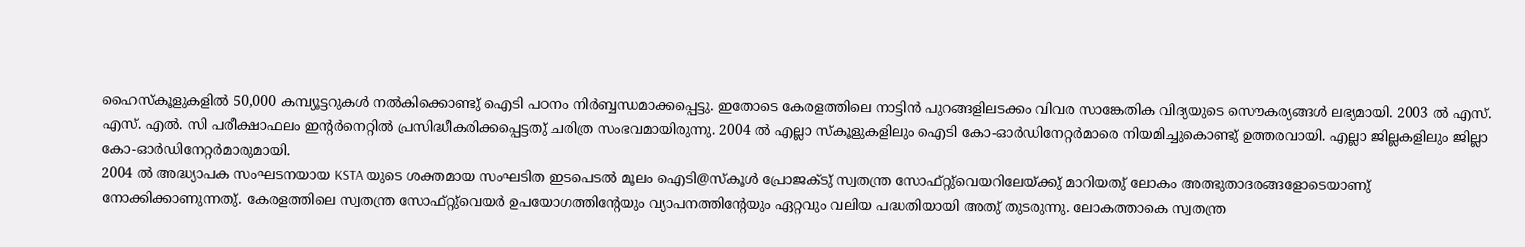ഹൈസ്കൂളുകളില്‍ 50,000 കമ്പ്യൂട്ടറുകള്‍ നല്‍കിക്കൊണ്ടു് ഐടി പഠനം നിര്‍ബ്ബന്ധമാക്കപ്പെട്ടു. ഇതോടെ കേരളത്തിലെ നാട്ടിന്‍ പുറങ്ങളിലടക്കം വിവര സാങ്കേതിക വിദ്യയുടെ സൌകര്യങ്ങള്‍ ലഭ്യമായി. 2003 ല്‍ എസ്. എസ്. എല്‍. സി പരീക്ഷാഫലം ഇന്റര്‍നെറ്റില്‍ പ്രസിദ്ധീകരിക്കപ്പെട്ടതു് ചരിത്ര സംഭവമായിരുന്നു. 2004 ല്‍ എല്ലാ സ്കൂളുകളിലും ഐടി കോ-ഓര്‍ഡിനേറ്റര്‍മാരെ നിയമിച്ചുകൊണ്ടു് ഉത്തരവായി. എല്ലാ ജില്ലകളിലും ജില്ലാ കോ-ഓര്‍ഡിനേറ്റര്‍മാരുമായി.
2004 ല്‍ അദ്ധ്യാപക സംഘടനയായ KSTA യുടെ ശക്തമായ സംഘടിത ഇടപെടല്‍ മൂലം ഐടി@സ്കൂള്‍ പ്രോജക്ടു് സ്വതന്ത്ര സോഫ്റ്റു്വെയറിലേയ്ക്കു് മാറിയതു് ലോകം അത്ഭുതാദരങ്ങളോടെയാണു് നോക്കിക്കാണുന്നതു്. കേരളത്തിലെ സ്വതന്ത്ര സോഫ്റ്റു്വെയര്‍ ഉപയോഗത്തിന്റേയും വ്യാപനത്തിന്റേയും ഏറ്റവും വലിയ പദ്ധതിയായി അതു് തുടരുന്നു. ലോകത്താകെ സ്വതന്ത്ര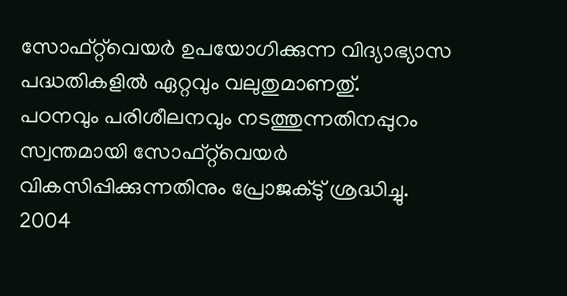സോഫ്റ്റ്‌വെയര്‍ ഉപയോഗിക്കുന്ന വിദ്യാഭ്യാസ പദ്ധതികളില്‍ ഏറ്റവും വലുതുമാണതു്.
പഠനവും പരിശീലനവും നടത്തുന്നതിനപ്പുറം സ്വന്തമായി സോഫ്റ്റ്‌വെയര്‍ വികസിപ്പിക്കുന്നതിനും പ്രോജക്ടു് ശ്രദ്ധിച്ചു. 2004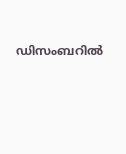ഡിസംബറില്‍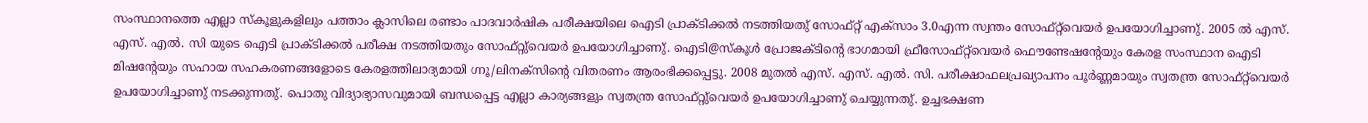സംസ്ഥാനത്തെ എല്ലാ സ്കൂളുകളിലും പത്താം ക്ലാസിലെ രണ്ടാം പാദവാര്‍ഷിക പരീക്ഷയിലെ ഐടി പ്രാക്ടിക്കല്‍ നടത്തിയതു് സോഫ്റ്റ് എക്സാം 3.0എന്ന സ്വന്തം സോഫ്റ്റ്‌വെയര്‍ ഉപയോഗിച്ചാണു്. 2005 ല്‍ എസ്. എസ്. എല്‍. സി യുടെ ഐടി പ്രാക്ടിക്കല്‍ പരീക്ഷ നടത്തിയതും സോഫ്റ്റു്വെയര്‍ ഉപയോഗിച്ചാണു്. ഐടി@സ്കൂള്‍ പ്രോജക്ടിന്റെ ഭാഗമായി ഫ്രീസോഫ്റ്റ്‌വെയര്‍ ഫൌണ്ടേഷന്റേയും കേരള സംസ്ഥാന ഐടി മിഷന്റേയും സഹായ സഹകരണങ്ങളോടെ കേരളത്തിലാദ്യമായി ഗ്നൂ/ലിനക്സിന്റെ വിതരണം ആരംഭിക്കപ്പെട്ടു. 2008 മുതല്‍ എസ്. എസ്. എല്‍. സി. പരീക്ഷാഫലപ്രഖ്യാപനം പൂര്‍ണ്ണമായും സ്വതന്ത്ര സോഫ്റ്റ്‌വെയര്‍ ഉപയോഗിച്ചാണു് നടക്കുന്നതു്. പൊതു വിദ്യാഭ്യാസവുമായി ബന്ധപ്പെട്ട എല്ലാ കാര്യങ്ങളും സ്വതന്ത്ര സോഫ്റ്റു്വെയര്‍ ഉപയോഗിച്ചാണു് ചെയ്യുന്നതു്. ഉച്ചഭക്ഷണ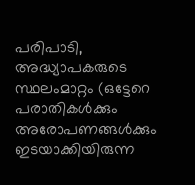പരിപാടി, അദ്ധ്യാപകരുടെ സ്ഥലംമാറ്റം (ഒട്ടേറെ പരാതികള്‍ക്കും അരോപണങ്ങള്‍ക്കും ഇടയാക്കിയിരുന്ന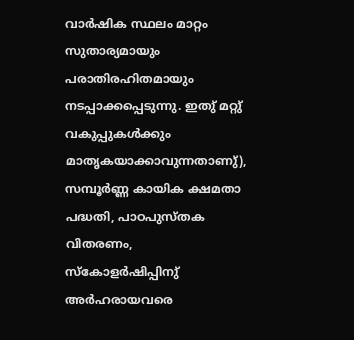വാര്‍ഷിക സ്ഥലം മാറ്റം സുതാര്യമായും പരാതിരഹിതമായും നടപ്പാക്കപ്പെടുന്നു. ഇതു് മറ്റു് വകുപ്പുകള്‍ക്കും മാതൃകയാക്കാവുന്നതാണു്), സമ്പൂര്‍ണ്ണ കായിക ക്ഷമതാ പദ്ധതി, പാഠപുസ്തക വിതരണം, സ്കോളര്‍ഷിപ്പിനു് അര്‍ഹരായവരെ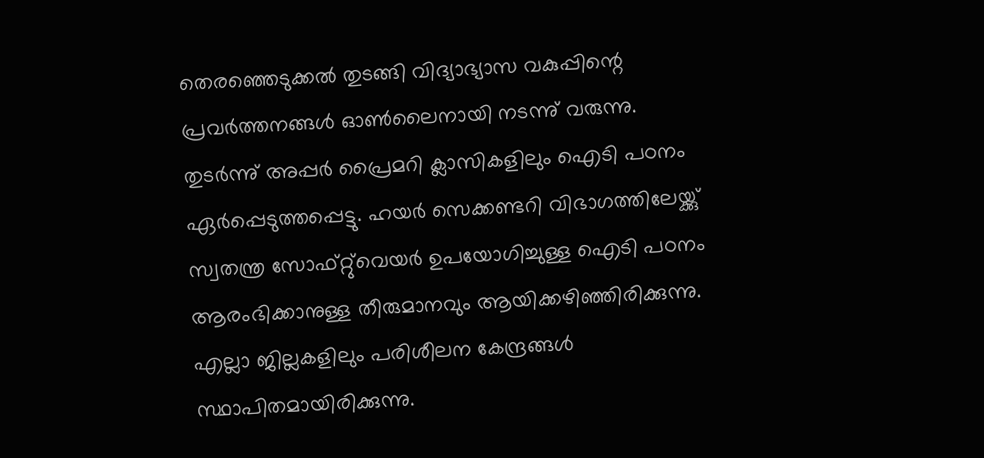തെരഞ്ഞെടുക്കല്‍ തുടങ്ങി വിദ്യാഭ്യാസ വകുപ്പിന്റെ പ്രവര്‍ത്തനങ്ങള്‍ ഓണ്‍ലൈനായി നടന്നു് വരുന്നു.
തുടര്‍ന്നു് അപ്പര്‍ പ്രൈമറി ക്ലാസികളിലും ഐടി പഠനം ഏര്‍പ്പെടുത്തപ്പെട്ടു. ഹയര്‍ സെക്കണ്ടറി വിഭാഗത്തിലേയ്ക്കു് സ്വതന്ത്ര സോഫ്റ്റു്വെയര്‍ ഉപയോഗിച്ചുള്ള ഐടി പഠനം ആരംഭിക്കാനുള്ള തീരുമാനവും ആയിക്കഴിഞ്ഞിരിക്കുന്നു. എല്ലാ ജില്ലകളിലും പരിശീലന കേന്ദ്രങ്ങള്‍ സ്ഥാപിതമായിരിക്കുന്നു.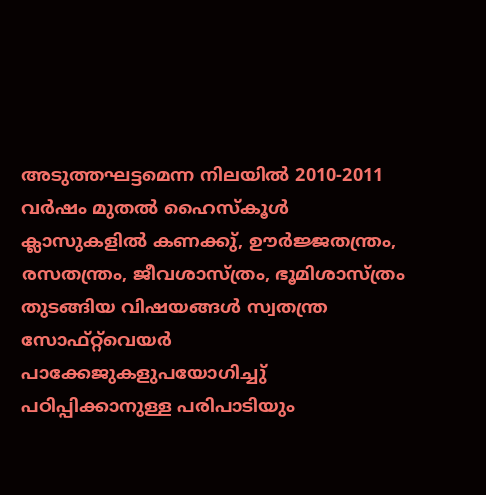അടുത്തഘട്ടമെന്ന നിലയില്‍ 2010-2011 വര്‍ഷം മുതല്‍ ഹൈസ്കൂള്‍ ക്ലാസുകളില്‍ കണക്കു്, ഊര്‍ജ്ജതന്ത്രം, രസതന്ത്രം, ജീവശാസ്ത്രം, ഭൂമിശാസ്ത്രം തുടങ്ങിയ വിഷയങ്ങള്‍ സ്വതന്ത്ര സോഫ്റ്റ്‌വെയര്‍ പാക്കേജുകളുപയോഗിച്ചു് പഠിപ്പിക്കാനുള്ള പരിപാടിയും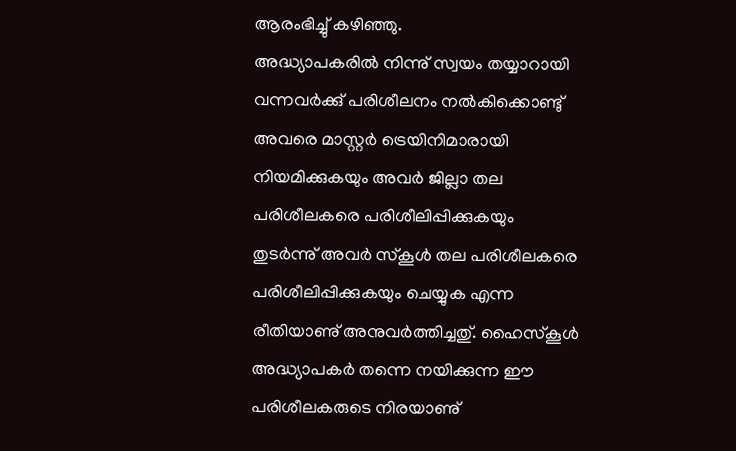ആരംഭിച്ചു് കഴിഞ്ഞു.
അദ്ധ്യാപകരില്‍ നിന്നു് സ്വയം തയ്യാറായി വന്നവര്‍ക്കു് പരിശീലനം നല്‍കിക്കൊണ്ടു് അവരെ മാസ്റ്റര്‍ ട്രെയിനിമാരായി നിയമിക്കുകയും അവര്‍ ജില്ലാ തല പരിശീലകരെ പരിശീലിപ്പിക്കുകയും തുടര്‍ന്നു് അവര്‍ സ്കൂള്‍ തല പരിശീലകരെ പരിശീലിപ്പിക്കുകയും ചെയ്യുക എന്ന രീതിയാണു് അനുവര്‍ത്തിച്ചതു്. ഹൈസ്കൂള്‍ അദ്ധ്യാപകര്‍ തന്നെ നയിക്കുന്ന ഈ പരിശീലകരുടെ നിരയാണു്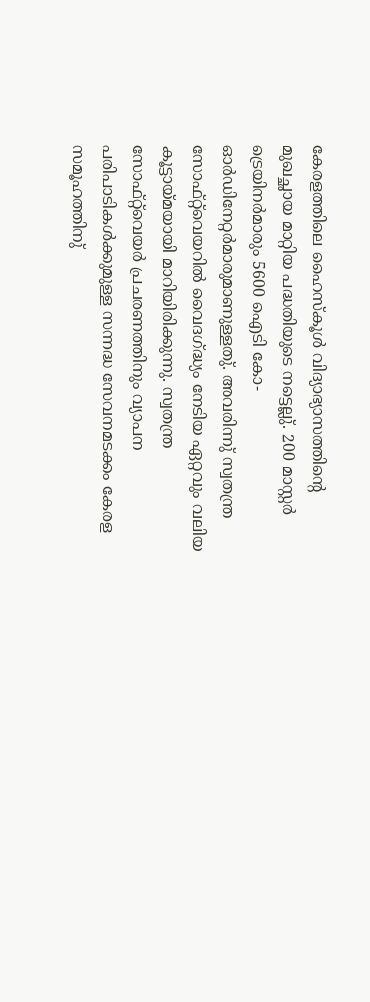കേരളത്തിലെ ഹൈസ്കൂള്‍ വിദ്യാഭ്യാസത്തിന്റെ മുഖച്ഛായ മാറ്റിയ പദ്ധതിയുടെ നട്ടെല്ലു്. 200 മാസ്റ്റര്‍ ട്രെയിനര്‍മാരും 5600 ഐടി കോ-ഓര്‍ഡിനേറ്റര്‍മാരുമാണുള്ളതു്. അവരിന്നു് സ്വതന്ത്ര സോഫ്റ്റ്‌വെയറില്‍ വൈദഗ്ദ്ധ്യം നേടിയ ഏറ്റവും വലിയ കൂട്ടായ്മയായി മാറിയിരിക്കുന്നു. സ്വതന്ത്ര സോഫ്റ്റ്‌വെയര്‍ പ്രചരണത്തിനും വ്യാപന പരിപാടികള്‍ക്കുമുള്ള സന്നദ്ധ സേവനമടക്കം കേരള സമൂഹത്തിനു്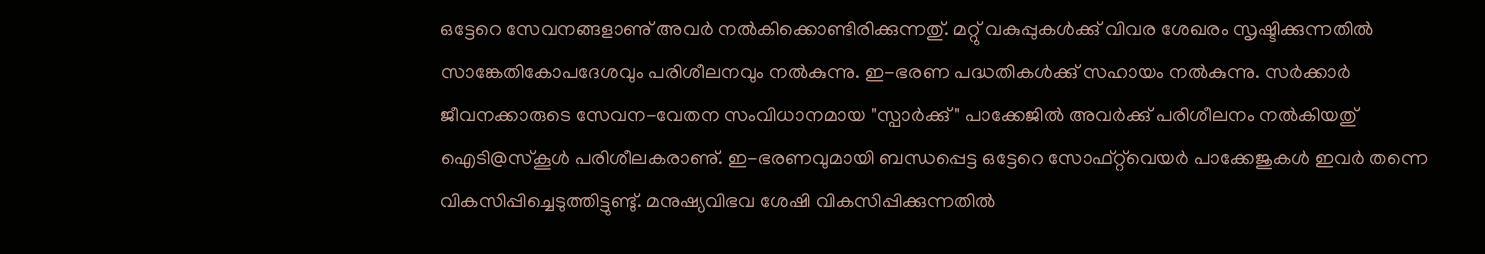ഒട്ടേറെ സേവനങ്ങളാണു് അവര്‍ നല്‍കിക്കൊണ്ടിരിക്കുന്നതു്. മറ്റു് വകുപ്പുകള്‍ക്കു് വിവര ശേഖരം സൃഷ്ടിക്കുന്നതില്‍ സാങ്കേതികോപദേശവും പരിശീലനവും നല്‍കുന്നു. ഇ-ഭരണ പദ്ധതികള്‍ക്കു് സഹായം നല്‍കുന്നു. സര്‍ക്കാര്‍ ജീവനക്കാരുടെ സേവന-വേതന സംവിധാനമായ "സ്പാര്‍ക്കു്" പാക്കേജില്‍ അവര്‍ക്കു് പരിശീലനം നല്‍കിയതു് ഐടി@സ്കൂള്‍ പരിശീലകരാണു്. ഇ-ഭരണവുമായി ബന്ധപ്പെട്ട ഒട്ടേറെ സോഫ്റ്റ്‌വെയര്‍ പാക്കേജുകള്‍ ഇവര്‍ തന്നെ വികസിപ്പിച്ചെടുത്തിട്ടുണ്ടു്. മനുഷ്യവിഭവ ശേഷി വികസിപ്പിക്കുന്നതില്‍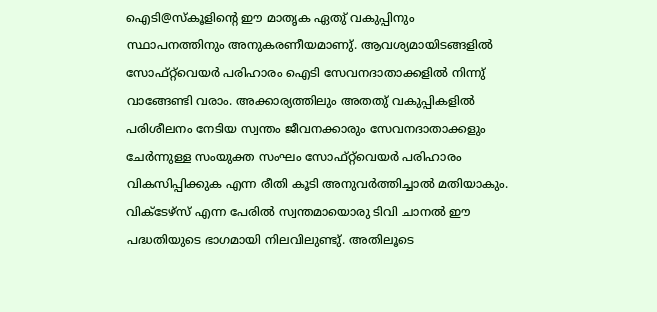ഐടി@സ്കൂളിന്റെ ഈ മാതൃക ഏതു് വകുപ്പിനും സ്ഥാപനത്തിനും അനുകരണീയമാണു്. ആവശ്യമായിടങ്ങളില്‍ സോഫ്റ്റ്‌വെയര്‍ പരിഹാരം ഐടി സേവനദാതാക്കളില്‍ നിന്നു് വാങ്ങേണ്ടി വരാം. അക്കാര്യത്തിലും അതതു് വകുപ്പികളില്‍ പരിശീലനം നേടിയ സ്വന്തം ജീവനക്കാരും സേവനദാതാക്കളും ചേര്‍ന്നുള്ള സംയുക്ത സംഘം സോഫ്റ്റ്‌വെയര്‍ പരിഹാരം വികസിപ്പിക്കുക എന്ന രീതി കൂടി അനുവര്‍ത്തിച്ചാല്‍ മതിയാകും.
വിക്ടേഴ്സ് എന്ന പേരില്‍ സ്വന്തമായൊരു ടിവി ചാനല്‍ ഈ പദ്ധതിയുടെ ഭാഗമായി നിലവിലുണ്ടു്. അതിലൂടെ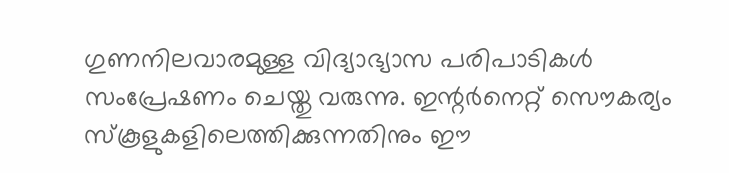ഗുണനിലവാരമുള്ള വിദ്യാഭ്യാസ പരിപാടികള്‍ സംപ്രേഷണം ചെയ്തു വരുന്നു. ഇന്റര്‍നെറ്റ് സൌകര്യം സ്കൂളുകളിലെത്തിക്കുന്നതിനും ഈ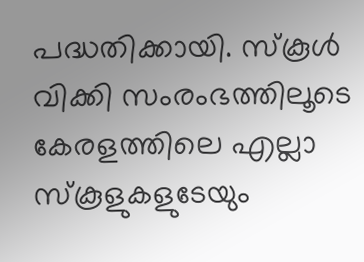പദ്ധതിക്കായി. സ്കൂള്‍ വിക്കി സംരംഭത്തിലൂടെ കേരളത്തിലെ എല്ലാ സ്കൂളുകളുടേയും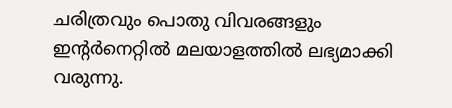ചരിത്രവും പൊതു വിവരങ്ങളും ഇന്റര്‍നെറ്റില്‍ മലയാളത്തില്‍ ലഭ്യമാക്കി വരുന്നു.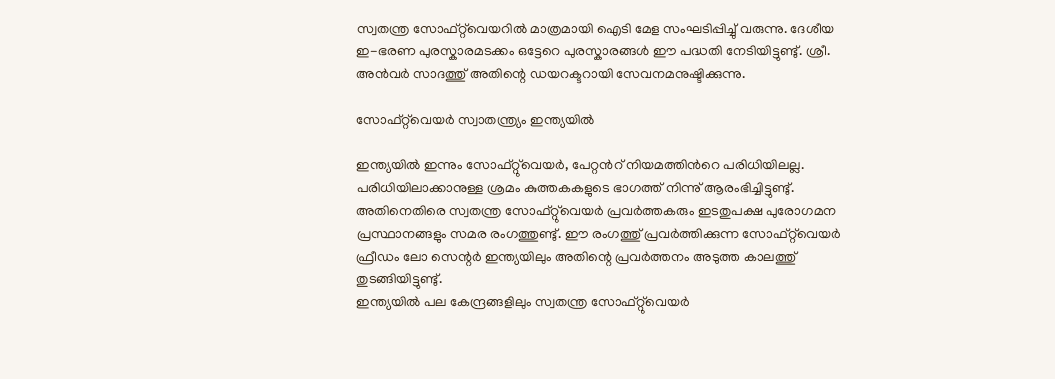സ്വതന്ത്ര സോഫ്റ്റ്‌വെയറില്‍ മാത്രമായി ഐടി മേള സംഘടിപ്പിച്ചു് വരുന്നു. ദേശീയ ഇ-ഭരണ പുരസ്കാരമടക്കം ഒട്ടേറെ പുരസ്കാരങ്ങള്‍ ഈ പദ്ധതി നേടിയിട്ടുണ്ടു്. ശ്രീ. അന്‍വര്‍ സാദത്തു് അതിന്റെ ഡയറക്ടറായി സേവനമനുഷ്ടിക്കുന്നു.

സോഫ്റ്റ്‌വെയര്‍ സ്വാതന്ത്ര്യം ഇന്ത്യയില്‍

ഇന്ത്യയില്‍ ഇന്നും സോഫ്റ്റു്വെയര്‍, പേറ്റന്‍റ് നിയമത്തിന്‍റെ പരിധിയിലല്ല. പരിധിയിലാക്കാനുള്ള ശ്രമം കുത്തകകളുടെ ഭാഗത്ത് നിന്നു് ആരംഭിച്ചിട്ടുണ്ടു്. അതിനെതിരെ സ്വതന്ത്ര സോഫ്റ്റു്വെയര്‍ പ്രവര്‍ത്തകരും ഇടതുപക്ഷ പുരോഗമന പ്രസ്ഥാനങ്ങളും സമര രംഗത്തുണ്ടു്. ഈ രംഗത്തു് പ്രവര്‍ത്തിക്കുന്ന സോഫ്റ്റ്‌വെയര്‍ ഫ്രീഡം ലോ സെന്റര്‍ ഇന്ത്യയിലും അതിന്റെ പ്രവര്‍ത്തനം അടുത്ത കാലത്തു് തുടങ്ങിയിട്ടുണ്ടു്.
ഇന്ത്യയില്‍ പല കേന്ദ്രങ്ങളിലും സ്വതന്ത്ര സോഫ്റ്റു്വെയര്‍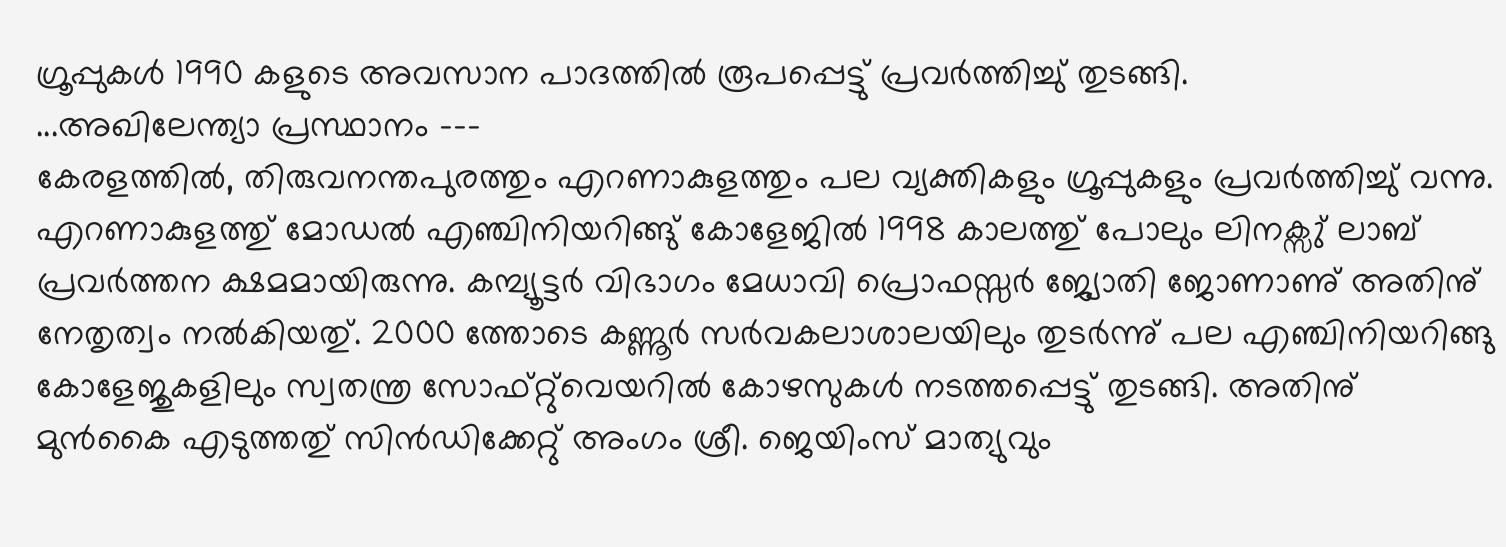ഗ്രൂപ്പുകള്‍ 1990 കളുടെ അവസാന പാദത്തില്‍ രൂപപ്പെട്ടു് പ്രവര്‍ത്തിച്ചു് തുടങ്ങി.
...അഖിലേന്ത്യാ പ്രസ്ഥാനം ---
കേരളത്തില്‍, തിരുവനന്തപുരത്തും എറണാകുളത്തും പല വ്യക്തികളും ഗ്രൂപ്പുകളും പ്രവര്‍ത്തിച്ചു് വന്നു. എറണാകുളത്തു് മോഡല്‍ എഞ്ചിനിയറിങ്ങു് കോളേജില്‍ 1998 കാലത്തു് പോലും ലിനക്സു് ലാബ് പ്രവര്‍ത്തന ക്ഷമമായിരുന്നു. കമ്പ്യൂട്ടര്‍ വിഭാഗം മേധാവി പ്രൊഫസ്സര്‍ ജ്യോതി ജോണാണു് അതിനു് നേതൃത്വം നല്‍കിയതു്. 2000 ത്തോടെ കണ്ണൂര്‍ സര്‍വകലാശാലയിലും തുടര്‍ന്നു് പല എഞ്ചിനിയറിങ്ങു കോളേജുകളിലും സ്വതന്ത്ര സോഫ്റ്റു്വെയറില്‍ കോഴസുകള്‍ നടത്തപ്പെട്ടു് തുടങ്ങി. അതിനു് മുന്‍കൈ എടുത്തതു് സിന്‍ഡിക്കേറ്റു് അംഗം ശ്രീ. ജെയിംസ് മാത്യുവും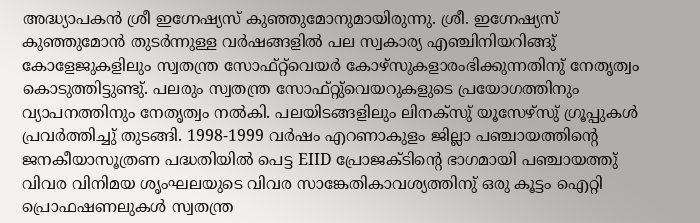അദ്ധ്യാപകന്‍ ശ്രീ ഇഗ്നേഷ്യസ് കുഞ്ഞുമോനുമായിരുന്നു. ശ്രീ. ഇഗ്നേഷ്യസ് കുഞ്ഞുമോന്‍ തുടര്‍ന്നുള്ള വര്‍ഷങ്ങളില്‍ പല സ്വകാര്യ എഞ്ചിനിയറിങ്ങു് കോളേജുകളിലും സ്വതന്ത്ര സോഫ്റ്റ്‌വെയര്‍ കോഴ്സുകളാരംഭിക്കുന്നതിനു് നേതൃത്വം കൊടുത്തിട്ടുണ്ടു്. പലരും സ്വതന്ത്ര സോഫ്റ്റു്വെയറുകളുടെ പ്രയോഗത്തിനും വ്യാപനത്തിനും നേതൃത്വം നല്‍കി. പലയിടങ്ങളിലും ലിനക്സു് യൂസേഴ്സു് ഗ്രൂപ്പുകള്‍ പ്രവര്‍ത്തിച്ചു് തുടങ്ങി. 1998-1999 വര്‍ഷം എറണാകുളം ജില്ലാ പഞ്ചായത്തിന്റെ ജനകീയാസൂത്രണ പദ്ധതിയില്‍ പെട്ട EIID പ്രോജക്ടിന്റെ ഭാഗമായി പഞ്ചായത്തു് വിവര വിനിമയ ശൃംഘലയുടെ വിവര സാങ്കേതികാവശ്യത്തിനു് ഒരു കൂട്ടം ഐറ്റി പ്രൊഫഷണലുകള്‍ സ്വതന്ത്ര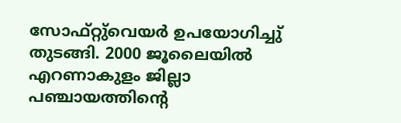സോഫ്റ്റു്വെയര്‍ ഉപയോഗിച്ചു് തുടങ്ങി. 2000 ജൂലൈയില്‍ എറണാകുളം ജില്ലാ പഞ്ചായത്തിന്റെ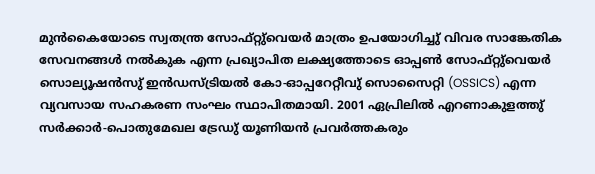മുന്‍കൈയോടെ സ്വതന്ത്ര സോഫ്റ്റു്വെയര്‍ മാത്രം ഉപയോഗിച്ചു് വിവര സാങ്കേതിക സേവനങ്ങള്‍ നല്‍കുക എന്ന പ്രഖ്യാപിത ലക്ഷ്യത്തോടെ ഓപ്പണ്‍ സോഫ്റ്റു്വെയര്‍ സൊല്യൂഷന്‍സു് ഇന്‍ഡസ്ട്രിയല്‍ കോ-ഓപ്പറേറ്റീവു് സൊസൈറ്റി (OSSICS) എന്ന വ്യവസായ സഹകരണ സംഘം സ്ഥാപിതമായി. 2001 ഏപ്രിലില്‍ എറണാകുളത്തു് സര്‍ക്കാര്‍-പൊതുമേഖല ട്രേഡു് യൂണിയന്‍ പ്രവര്‍ത്തകരും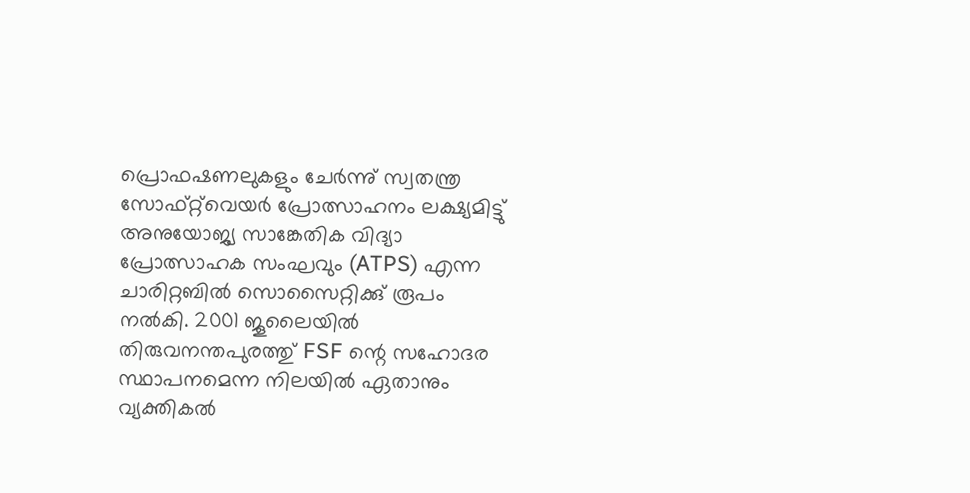പ്രൊഫഷണലുകളും ചേര്‍ന്നു് സ്വതന്ത്ര സോഫ്റ്റ്‌വെയര്‍ പ്രോത്സാഹനം ലക്ഷ്യമിട്ടു് അനുയോജ്യ സാങ്കേതിക വിദ്യാ പ്രോത്സാഹക സംഘവും (ATPS) എന്ന ചാരിറ്റബില്‍ സൊസൈറ്റിക്കു് രൂപം നല്‍കി. 2001 ജൂലൈയില്‍ തിരുവനന്തപുരത്തു് FSF ന്റെ സഹോദര സ്ഥാപനമെന്ന നിലയില്‍ ഏതാനും വ്യക്തികല്‍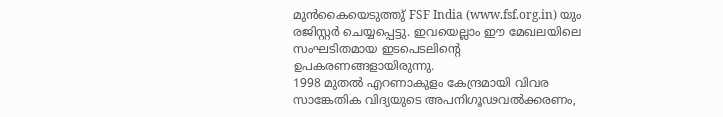മുന്‍കൈയെടുത്തു് FSF India (www.fsf.org.in) യും രജിസ്റ്റര്‍ ചെയ്യപ്പെട്ടു. ഇവയെല്ലാം ഈ മേഖലയിലെ സംഘടിതമായ ഇടപെടലിന്റെ ഉപകരണങ്ങളായിരുന്നു.
1998 മുതല്‍ എറണാകുളം കേന്ദ്രമായി വിവര സാങ്കേതിക വിദ്യയുടെ അപനിഗൂഢവല്‍ക്കരണം,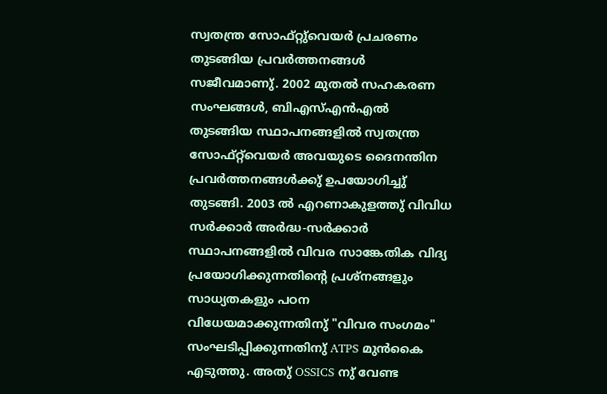സ്വതന്ത്ര സോഫ്റ്റു്വെയര്‍ പ്രചരണം തുടങ്ങിയ പ്രവര്‍ത്തനങ്ങള്‍ സജീവമാണു്. 2002 മുതല്‍ സഹകരണ സംഘങ്ങള്‍, ബിഎസ്എന്‍എല്‍ തുടങ്ങിയ സ്ഥാപനങ്ങളില്‍ സ്വതന്ത്ര സോഫ്റ്റ്‌വെയര്‍ അവയുടെ ദൈനന്തിന പ്രവര്‍ത്തനങ്ങള്‍ക്കു് ഉപയോഗിച്ചു് തുടങ്ങി. 2003 ല്‍ എറണാകുളത്തു് വിവിധ സര്‍ക്കാര്‍ അര്‍ദ്ധ-സര്‍ക്കാര്‍ സ്ഥാപനങ്ങളില്‍ വിവര സാങ്കേതിക വിദ്യ പ്രയോഗിക്കുന്നതിന്റെ പ്രശ്നങ്ങളും സാധ്യതകളും പഠന വിധേയമാക്കുന്നതിനു് "വിവര സംഗമം" സംഘടിപ്പിക്കുന്നതിനു് ATPS മുന്‍കൈ എടുത്തു. അതു് OSSICS നു് വേണ്ട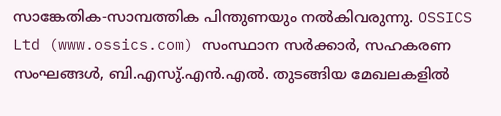സാങ്കേതിക-സാമ്പത്തിക പിന്തുണയും നല്‍കിവരുന്നു. OSSICS Ltd (www.ossics.com) സംസ്ഥാന സര്‍ക്കാര്‍, സഹകരണ സംഘങ്ങള്‍, ബി.എസു്.എന്‍.എല്‍. തുടങ്ങിയ മേഖലകളില്‍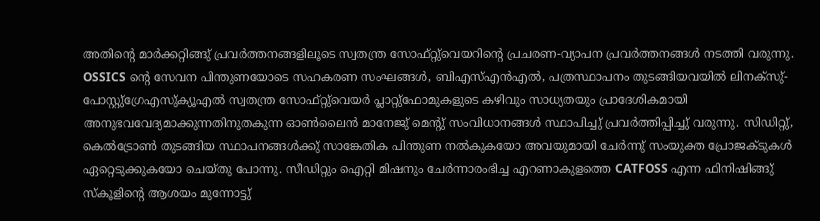അതിന്റെ മാര്‍ക്കറ്റിങ്ങു് പ്രവര്‍ത്തനങ്ങളിലൂടെ സ്വതന്ത്ര സോഫ്റ്റു്വെയറിന്റെ പ്രചരണ-വ്യാപന പ്രവര്‍ത്തനങ്ങള്‍ നടത്തി വരുന്നു. OSSICS ന്റെ സേവന പിന്തുണയോടെ സഹകരണ സംഘങ്ങള്‍, ബിഎസ്എന്‍എല്‍, പത്രസ്ഥാപനം തുടങ്ങിയവയില്‍ ലിനക്സു്-പോസ്റ്റു്ഗ്രേഎസു്ക്യൂഎല്‍ സ്വതന്ത്ര സോഫ്റ്റു്വെയര്‍ പ്ലാറ്റു്ഫോമുകളുടെ കഴിവും സാധ്യതയും പ്രാദേശികമായി അനുഭവവേദ്യമാക്കുന്നതിനുതകുന്ന ഓണ്‍ലൈന്‍ മാനേജു് മെന്റു് സംവിധാനങ്ങള്‍ സ്ഥാപിച്ചു് പ്രവര്‍ത്തിപ്പിച്ചു് വരുന്നു. സിഡിറ്റു്, കെല്‍ട്രോണ്‍ തുടങ്ങിയ സ്ഥാപനങ്ങള്‍ക്കു് സാങ്കേതിക പിന്തുണ നല്‍കുകയോ അവയുമായി ചേര്‍ന്നു് സംയുക്ത പ്രോജക്ടുകള്‍ ഏറ്റെടുക്കുകയോ ചെയ്തു പോന്നു. സീഡിറ്റും ഐറ്റി മിഷനും ചേര്‍ന്നാരംഭിച്ച എറണാകുളത്തെ CATFOSS എന്ന ഫിനിഷിങ്ങു് സ്കൂളിന്റെ ആശയം മുന്നോട്ടു്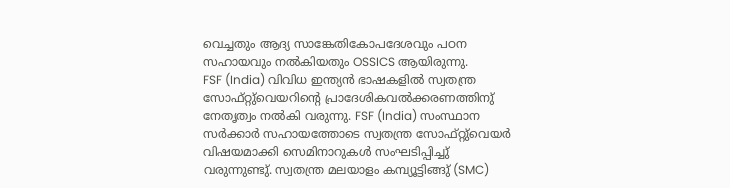വെച്ചതും ആദ്യ സാങ്കേതികോപദേശവും പഠന സഹായവും നല്‍കിയതും OSSICS ആയിരുന്നു.
FSF (India) വിവിധ ഇന്ത്യന്‍ ഭാഷകളില്‍ സ്വതന്ത്ര സോഫ്റ്റു്വെയറിന്റെ പ്രാദേശികവല്‍ക്കരണത്തിനു് നേതൃത്വം നല്‍കി വരുന്നു. FSF (India) സംസ്ഥാന സര്‍ക്കാര്‍ സഹായത്തോടെ സ്വതന്ത്ര സോഫ്റ്റു്വെയര്‍ വിഷയമാക്കി സെമിനാറുകള്‍ സംഘടിപ്പിച്ചു് വരുന്നുണ്ടു്. സ്വതന്ത്ര മലയാളം കമ്പ്യൂട്ടിങ്ങു് (SMC)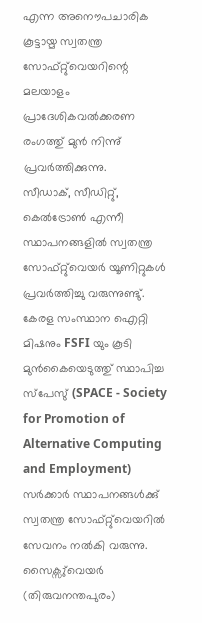എന്ന അനൌപചാരിക കൂട്ടായ്മ സ്വതന്ത്ര സോഫ്റ്റു്വെയറിന്റെ മലയാളം പ്രാദേശികവല്‍ക്കരണ രംഗത്തു് മുന്‍ നിന്നു് പ്രവര്‍ത്തിക്കുന്നു.
സീഡാക്, സീഡിറ്റു്, കെല്‍ട്രോണ്‍ എന്നീ സ്ഥാപനങ്ങളില്‍ സ്വതന്ത്ര സോഫ്റ്റു്വെയര്‍ യൂണിറ്റുകള്‍ പ്രവര്‍ത്തിച്ചു വരുന്നുണ്ടു്. കേരള സംസ്ഥാന ഐറ്റി മിഷനും FSFI യും കൂടി മുന്‍കൈയെടുത്തു് സ്ഥാപിച്ച സ്പേസു് (SPACE - Society for Promotion of Alternative Computing and Employment) സര്‍ക്കാര്‍ സ്ഥാപനങ്ങള്‍ക്കു് സ്വതന്ത്ര സോഫ്റ്റു്വെയറില്‍ സേവനം നല്‍കി വരുന്നു. സൈക്സു്വെയര്‍ (തിരുവനന്തപുരം)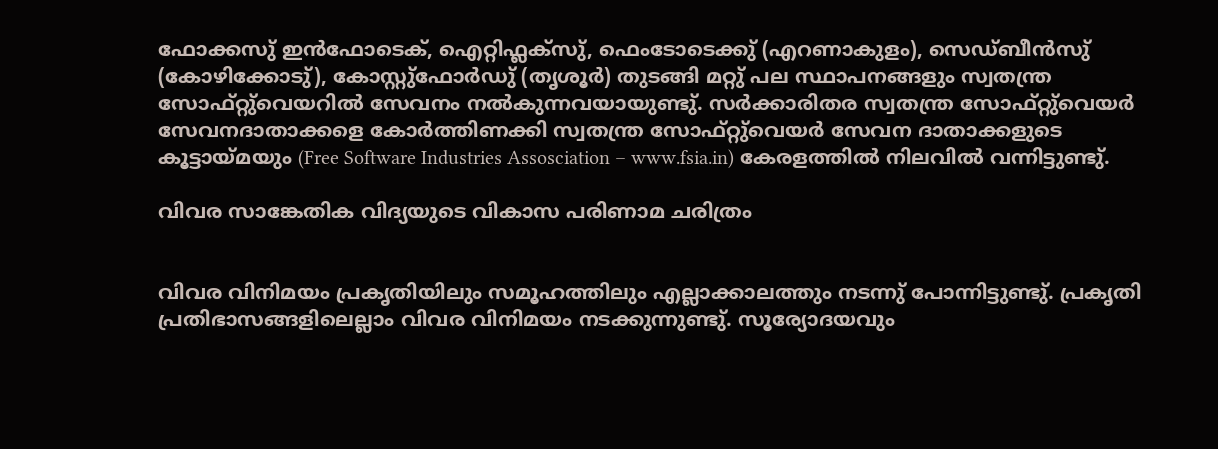ഫോക്കസു് ഇന്‍ഫോടെക്, ഐറ്റിഫ്ലക്സു്, ഫെംടോടെക്കു് (എറണാകുളം), സെഡ്ബീന്‍സു് (കോഴിക്കോടു്), കോസ്റ്റു്ഫോര്‍ഡു് (തൃശൂര്‍) തുടങ്ങി മറ്റു് പല സ്ഥാപനങ്ങളും സ്വതന്ത്ര സോഫ്റ്റു്വെയറില്‍ സേവനം നല്‍കുന്നവയായുണ്ടു്. സര്‍ക്കാരിതര സ്വതന്ത്ര സോഫ്റ്റു്വെയര്‍ സേവനദാതാക്കളെ കോര്‍ത്തിണക്കി സ്വതന്ത്ര സോഫ്റ്റു്വെയര്‍ സേവന ദാതാക്കളുടെ കൂട്ടായ്മയും (Free Software Industries Assosciation – www.fsia.in) കേരളത്തില്‍ നിലവില്‍ വന്നിട്ടുണ്ടു്.

വിവര സാങ്കേതിക വിദ്യയുടെ വികാസ പരിണാമ ചരിത്രം


വിവര വിനിമയം പ്രകൃതിയിലും സമൂഹത്തിലും എല്ലാക്കാലത്തും നടന്നു് പോന്നിട്ടുണ്ടു്. പ്രകൃതി പ്രതിഭാസങ്ങളിലെല്ലാം വിവര വിനിമയം നടക്കുന്നുണ്ടു്. സൂര്യോദയവും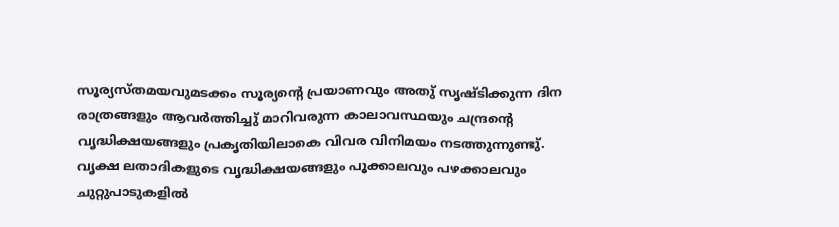സൂര്യസ്തമയവുമടക്കം സൂര്യന്റെ പ്രയാണവും അതു് സൃഷ്ടിക്കുന്ന ദിന രാത്രങ്ങളും ആവര്‍ത്തിച്ചു് മാറിവരുന്ന കാലാവസ്ഥയും ചന്ദ്രന്റെ വൃദ്ധിക്ഷയങ്ങളും പ്രകൃതിയിലാകെ വിവര വിനിമയം നടത്തുന്നുണ്ടു്. വൃക്ഷ ലതാദികളുടെ വൃദ്ധിക്ഷയങ്ങളും പൂക്കാലവും പഴക്കാലവും ചുറ്റുപാടുകളില്‍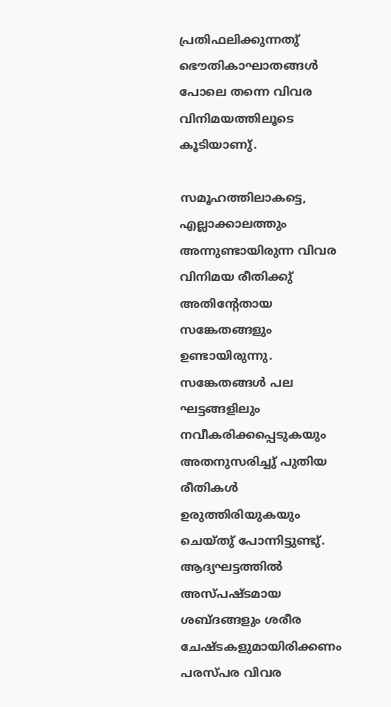പ്രതിഫലിക്കുന്നതു് ഭൌതികാഘാതങ്ങള്‍ പോലെ തന്നെ വിവര വിനിമയത്തിലൂടെ കൂടിയാണു്.

സമൂഹത്തിലാകട്ടെ, എല്ലാക്കാലത്തും അന്നുണ്ടായിരുന്ന വിവര വിനിമയ രീതിക്കു് അതിന്റേതായ സങ്കേതങ്ങളും ഉണ്ടായിരുന്നു. സങ്കേതങ്ങള്‍ പല ഘട്ടങ്ങളിലും നവീകരിക്കപ്പെടുകയും അതനുസരിച്ചു് പുതിയ രീതികള്‍ ഉരുത്തിരിയുകയും ചെയ്തു് പോന്നിട്ടുണ്ടു്. ആദ്യഘട്ടത്തില്‍ അസ്പഷ്ടമായ ശബ്ദങ്ങളും ശരീര ചേഷ്ടകളുമായിരിക്കണം പരസ്പര വിവര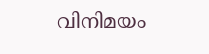വിനിമയം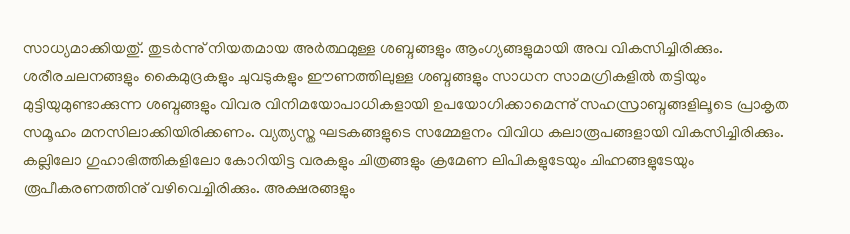സാധ്യമാക്കിയതു്. തുടര്‍ന്നു് നിയതമായ അര്‍ത്ഥമുള്ള ശബ്ദങ്ങളും ആംഗ്യങ്ങളുമായി അവ വികസിച്ചിരിക്കും. ശരീരചലനങ്ങളും കൈമുദ്രകളും ചുവടുകളും ഈണത്തിലുള്ള ശബ്ദങ്ങളും സാധന സാമഗ്രികളില്‍ തട്ടിയും മുട്ടിയുമുണ്ടാക്കുന്ന ശബ്ദങ്ങളും വിവര വിനിമയോപാധികളായി ഉപയോഗിക്കാമെന്നു് സഹസ്രാബ്ദങ്ങളിലൂടെ പ്രാകൃത സമൂഹം മനസിലാക്കിയിരിക്കണം. വ്യത്യസ്ത ഘടകങ്ങളുടെ സമ്മേളനം വിവിധ കലാരൂപങ്ങളായി വികസിച്ചിരിക്കും. കല്ലിലോ ഗുഹാഭിത്തികളിലോ കോറിയിട്ട വരകളും ചിത്രങ്ങളും ക്രമേണ ലിപികളുടേയും ചിഹ്നങ്ങളുടേയും രൂപീകരണത്തിനു് വഴിവെച്ചിരിക്കും. അക്ഷരങ്ങളും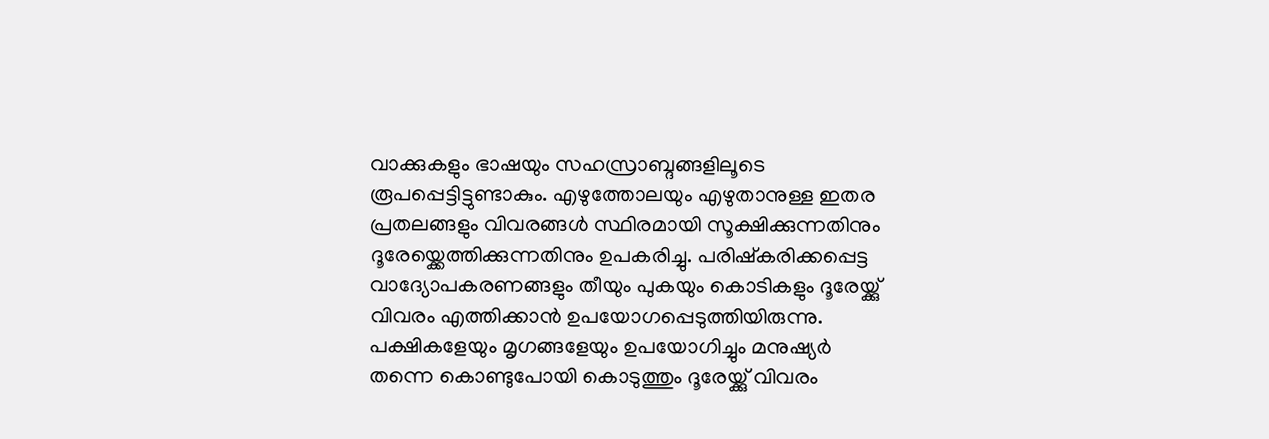വാക്കുകളും ഭാഷയും സഹസ്രാബ്ദങ്ങളിലൂടെ രൂപപ്പെട്ടിട്ടുണ്ടാകും. എഴുത്തോലയും എഴുതാനുള്ള ഇതര പ്രതലങ്ങളും വിവരങ്ങള്‍ സ്ഥിരമായി സൂക്ഷിക്കുന്നതിനും ദൂരേയ്ക്കെത്തിക്കുന്നതിനും ഉപകരിച്ചു. പരിഷ്കരിക്കപ്പെട്ട വാദ്യോപകരണങ്ങളും തീയും പുകയും കൊടികളും ദൂരേയ്ക്കു് വിവരം എത്തിക്കാന്‍ ഉപയോഗപ്പെടുത്തിയിരുന്നു. പക്ഷികളേയും മൃഗങ്ങളേയും ഉപയോഗിച്ചും മനുഷ്യര്‍ തന്നെ കൊണ്ടുപോയി കൊടുത്തും ദൂരേയ്ക്കു് വിവരം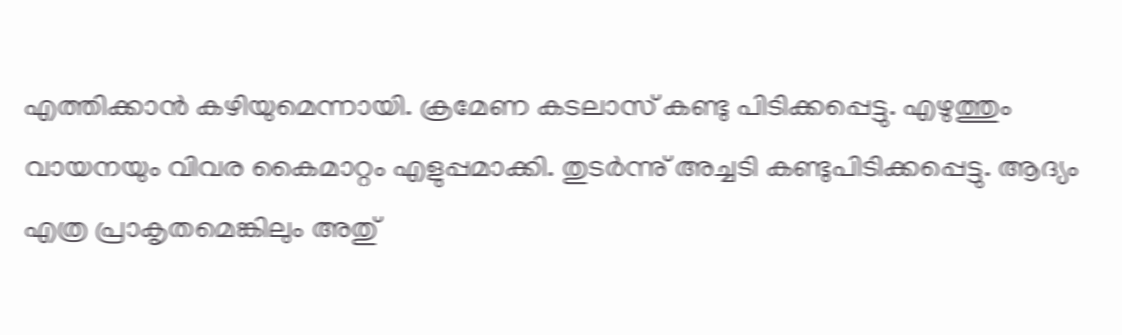എത്തിക്കാന്‍ കഴിയുമെന്നായി. ക്രമേണ കടലാസ് കണ്ടു പിടിക്കപ്പെട്ടു. എഴുത്തും വായനയും വിവര കൈമാറ്റം എളുപ്പമാക്കി. തുടര്‍ന്നു് അച്ചടി കണ്ടുപിടിക്കപ്പെട്ടു. ആദ്യം എത്ര പ്രാകൃതമെങ്കിലും അതു്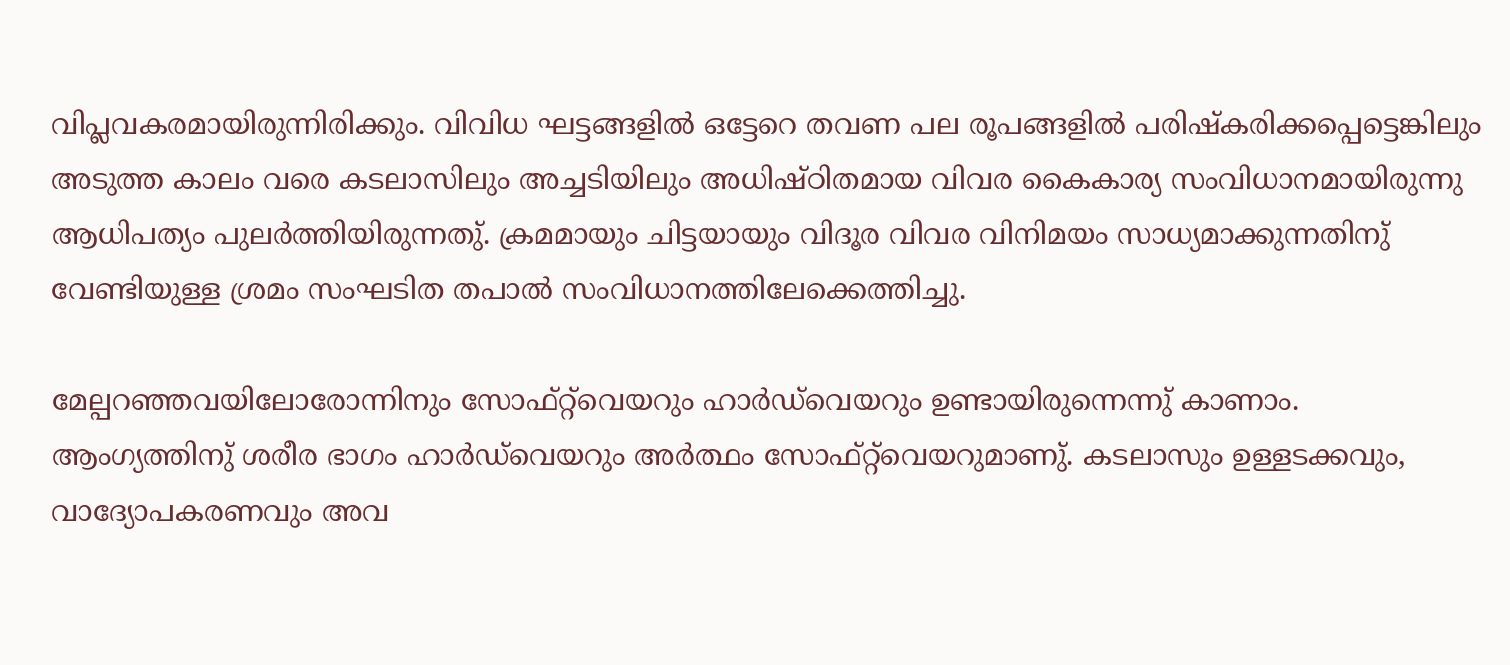വിപ്ലവകരമായിരുന്നിരിക്കും. വിവിധ ഘട്ടങ്ങളില്‍ ഒട്ടേറെ തവണ പല രൂപങ്ങളില്‍ പരിഷ്കരിക്കപ്പെട്ടെങ്കിലും അടുത്ത കാലം വരെ കടലാസിലും അച്ചടിയിലും അധിഷ്ഠിതമായ വിവര കൈകാര്യ സംവിധാനമായിരുന്നു ആധിപത്യം പുലര്‍ത്തിയിരുന്നതു്. ക്രമമായും ചിട്ടയായും വിദൂര വിവര വിനിമയം സാധ്യമാക്കുന്നതിനു് വേണ്ടിയുള്ള ശ്രമം സംഘടിത തപാല്‍ സംവിധാനത്തിലേക്കെത്തിച്ചു.

മേല്പറഞ്ഞവയിലോരോന്നിനും സോഫ്റ്റ്‌വെയറും ഹാര്‍ഡ്‌വെയറും ഉണ്ടായിരുന്നെന്നു് കാണാം. ആംഗ്യത്തിനു് ശരീര ഭാഗം ഹാര്‍ഡ്‌വെയറും അര്‍ത്ഥം സോഫ്റ്റ്‌വെയറുമാണു്. കടലാസും ഉള്ളടക്കവും, വാദ്യോപകരണവും അവ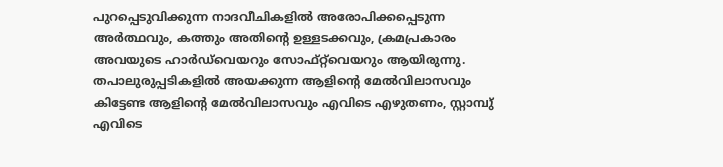പുറപ്പെടുവിക്കുന്ന നാദവീചികളില്‍ അരോപിക്കപ്പെടുന്ന അര്‍ത്ഥവും, കത്തും അതിന്റെ ഉള്ളടക്കവും, ക്രമപ്രകാരം അവയുടെ ഹാര്‍ഡ്‌വെയറും സോഫ്റ്റ്‌വെയറും ആയിരുന്നു. തപാലുരുപ്പടികളില്‍ അയക്കുന്ന ആളിന്റെ മേല്‍വിലാസവും കിട്ടേണ്ട ആളിന്റെ മേല്‍വിലാസവും എവിടെ എഴുതണം, സ്റ്റാമ്പു് എവിടെ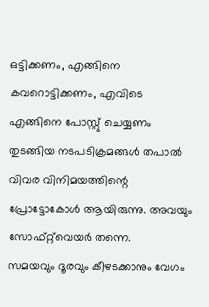ഒട്ടിക്കണം, എങ്ങിനെ കവറൊട്ടിക്കണം, എവിടെ എങ്ങിനെ പോസ്റ്റു് ചെയ്യണം തുടങ്ങിയ നടപടിക്രമങ്ങള്‍ തപാല്‍ വിവര വിനിമയത്തിന്റെ പ്രോട്ടോകോള്‍ ആയിരുന്നു. അവയും സോഫ്റ്റ്‌വെയര്‍ തന്നെ.
സമയവും ദൂരവും കീഴടക്കാനും വേഗം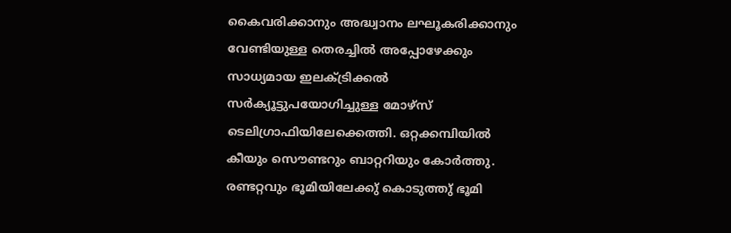കൈവരിക്കാനും അദ്ധ്വാനം ലഘൂകരിക്കാനും വേണ്ടിയുള്ള തെരച്ചില്‍ അപ്പോഴേക്കും സാധ്യമായ ഇലക്ട്രിക്കല്‍ സര്‍ക്യൂട്ടുപയോഗിച്ചുള്ള മോഴ്സ് ടെലിഗ്രാഫിയിലേക്കെത്തി. ഒറ്റക്കമ്പിയില്‍ കീയും സൌണ്ടറും ബാറ്ററിയും കോര്‍ത്തു. രണ്ടറ്റവും ഭൂമിയിലേക്കു് കൊടുത്തു് ഭൂമി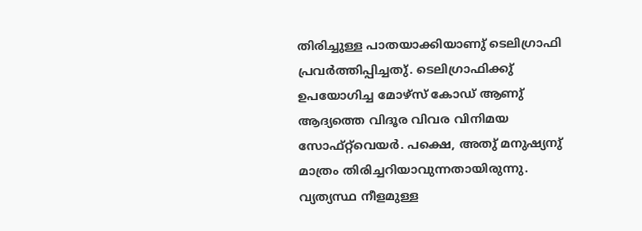തിരിച്ചുള്ള പാതയാക്കിയാണു് ടെലിഗ്രാഫി പ്രവര്‍ത്തിപ്പിച്ചതു്. ടെലിഗ്രാഫിക്കു് ഉപയോഗിച്ച മോഴ്സ് കോഡ് ആണു് ആദ്യത്തെ വിദൂര വിവര വിനിമയ സോഫ്റ്റ്‌വെയര്‍. പക്ഷെ, അതു് മനുഷ്യനു് മാത്രം തിരിച്ചറിയാവുന്നതായിരുന്നു. വ്യത്യസ്ഥ നീളമുള്ള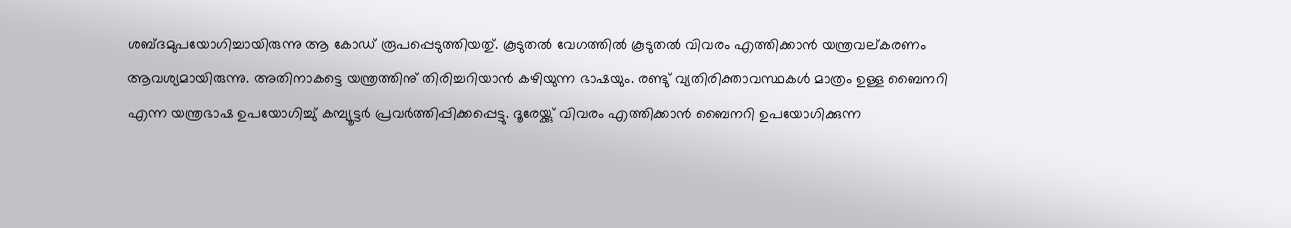ശബ്ദമുപയോഗിച്ചായിരുന്നു ആ കോഡ് രൂപപ്പെടുത്തിയതു്. കൂടുതല്‍ വേഗത്തില്‍ കൂടുതല്‍ വിവരം എത്തിക്കാന്‍ യന്ത്രവല്കരണം ആവശ്യമായിരുന്നു. അതിനാകട്ടെ യന്ത്രത്തിനു് തിരിച്ചറിയാന്‍ കഴിയുന്ന ഭാഷയും. രണ്ടു് വ്യതിരിക്താവസ്ഥകള്‍ മാത്രം ഉള്ള ബൈനറി എന്ന യന്ത്രഭാഷ ഉപയോഗിച്ചു് കമ്പ്യൂട്ടര്‍ പ്രവര്‍ത്തിപ്പിക്കപ്പെട്ടു. ദൂരേയ്ക്കു് വിവരം എത്തിക്കാന്‍ ബൈനറി ഉപയോഗിക്കുന്ന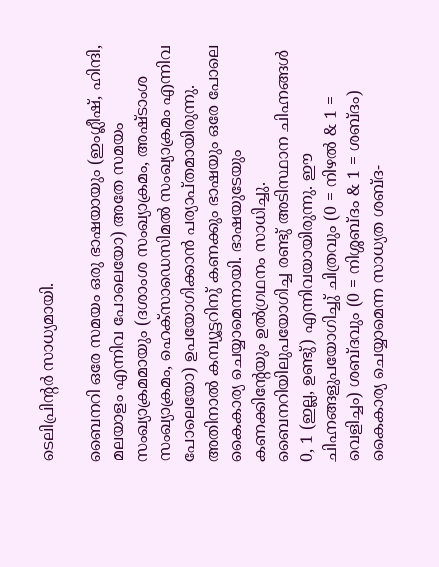ടെലിപ്രിന്റര്‍ സാധ്യമായി.

ബൈനറി ഒരേ സമയം ഒരു ഭാഷയായും (ഇംഗ്ലീഷ്, ഹിന്ദി, മലയാളം എന്നിവ പോലെയോ) അതേ സമയം സംഖ്യാക്രമമായും (ദശാംശ സംഖ്യാക്രമം, അഷ്ടാംശ സംഖ്യാക്രമം, ഹെക്സാഡെസിമല്‍ സംഖ്യാക്രമം എന്നിവ പോലെയോ) ഉപയോഗിക്കാന്‍ പര്യാപ്തമായിരുന്നു. അതിനാല്‍ കമ്പ്യൂട്ടറിനു് കണക്കും ഭാഷയും ഒരേ പോലെ കൈകാര്യ ചെയ്യാമെന്നായി. ഭാഷയുടേയും കണക്കിന്റേയും ഉല്‍ഗ്രഥനം സാധിച്ചു. ബൈനറിയിലുപയോഗിച്ച രണ്ടു് അടിസ്ഥാന ചിഹ്നങ്ങള്‍ 0, 1 (ഇല്ല, ഉണ്ടു്) എന്നിവയായിരുന്നു. ഈ ചിഹ്നങ്ങളുപയോഗിച്ചു് ചിത്രവും (0 = നിഴല്‍ & 1 = വെളിച്ചം) ശബ്ദവും (0 = നിശ്ശബ്ദം & 1 = ശബ്ദം) കൈകാര്യ ചെയ്യാമെന്ന സാധ്യത ശബ്ദ-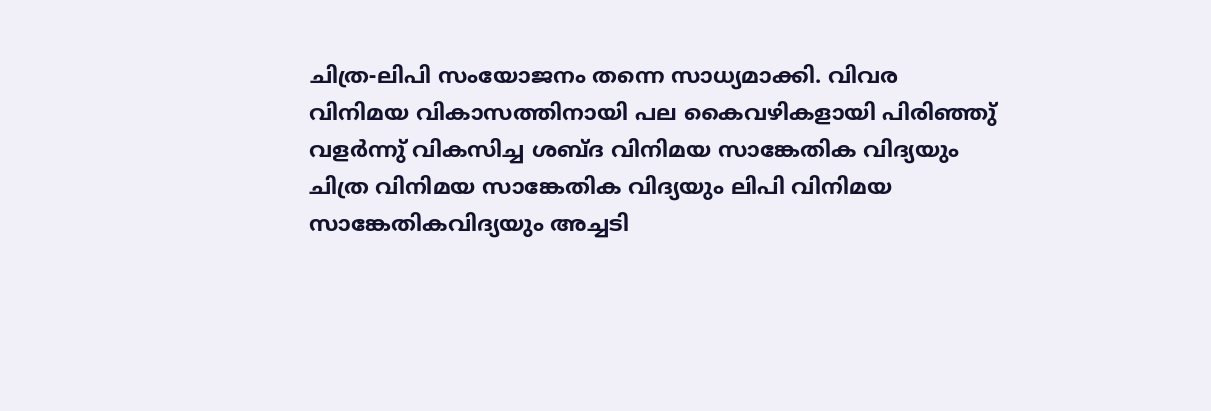ചിത്ര-ലിപി സംയോജനം തന്നെ സാധ്യമാക്കി. വിവര വിനിമയ വികാസത്തിനായി പല കൈവഴികളായി പിരിഞ്ഞു് വളര്‍ന്നു് വികസിച്ച ശബ്ദ വിനിമയ സാങ്കേതിക വിദ്യയും ചിത്ര വിനിമയ സാങ്കേതിക വിദ്യയും ലിപി വിനിമയ സാങ്കേതികവിദ്യയും അച്ചടി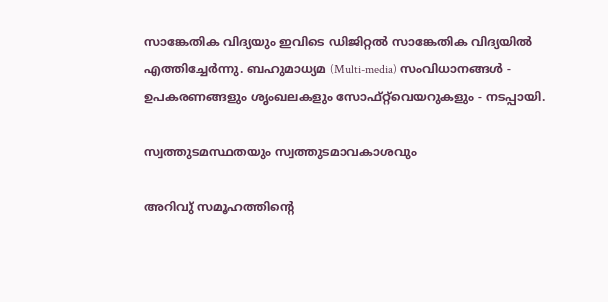സാങ്കേതിക വിദ്യയും ഇവിടെ ഡിജിറ്റല്‍ സാങ്കേതിക വിദ്യയില്‍ എത്തിച്ചേര്‍ന്നു. ബഹുമാധ്യമ (Multi-media) സംവിധാനങ്ങള്‍ - ഉപകരണങ്ങളും ശൃംഖലകളും സോഫ്റ്റ്‌വെയറുകളും - നടപ്പായി.

സ്വത്തുടമസ്ഥതയും സ്വത്തുടമാവകാശവും

അറിവു് സമൂഹത്തിന്റെ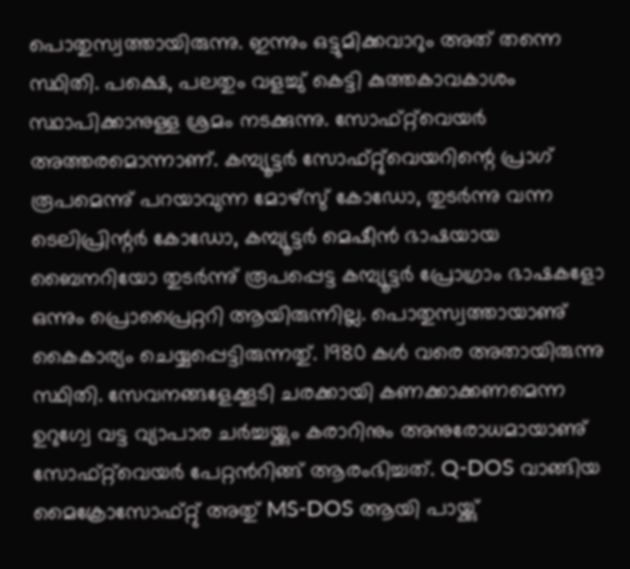പൊതുസ്വത്തായിരുന്നു. ഇന്നും ഒട്ടുമിക്കവാറും അത് തന്നെ സ്ഥിതി. പക്ഷെ, പലതും വളച്ചു് കെട്ടി കുത്തകാവകാശം സ്ഥാപിക്കാനുള്ള ശ്രമം നടക്കുന്നു. സോഫ്റ്റ്‌വെയര്‍ അത്തരമൊന്നാണ്. കമ്പ്യൂട്ടര്‍ സോഫ്റ്റു്വെയറിന്റെ പ്രാഗ് രൂപമെന്നു് പറയാവുന്ന മോഴ്സു് കോഡോ, തുടര്‍ന്നു വന്ന ടെലിപ്രിന്റര്‍ കോഡോ, കമ്പ്യൂട്ടര്‍ മെഷീന്‍ ഭാഷയായ ബൈനറിയോ തുടര്‍ന്നു് രൂപപ്പെട്ട കമ്പ്യൂട്ടര്‍ പ്രോഗ്രാം ഭാഷകളോ ഒന്നും പ്രൊപ്രൈറ്ററി ആയിരുന്നില്ല. പൊതുസ്വത്തായാണു് കൈകാര്യം ചെയ്യപ്പെട്ടിരുന്നതു്. 1980 കള്‍ വരെ അതായിരുന്നു സ്ഥിതി. സേവനങ്ങളേക്കൂടി ചരക്കായി കണക്കാക്കണമെന്ന ഉറുഗ്വേ വട്ട വ്യാപാര ചര്‍ച്ചയ്ക്കും കരാറിനും അനുരോധമായാണു് സോഫ്റ്റ്‌വെയര്‍ പേറ്റന്‍റിങ്ങ് ആരംഭിച്ചത്. Q-DOS വാങ്ങിയ മൈക്രോസോഫ്റ്റു് അതു് MS-DOS ആയി പായ്ക്കു്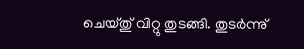ചെയ്തു് വിറ്റു തുടങ്ങി. തുടര്‍ന്നു്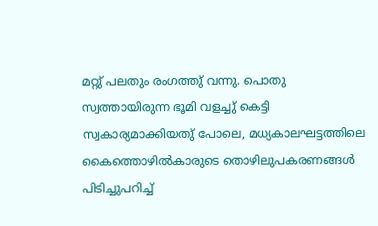മറ്റു് പലതും രംഗത്തു് വന്നു. പൊതു സ്വത്തായിരുന്ന ഭൂമി വളച്ചു് കെട്ടി സ്വകാര്യമാക്കിയതു് പോലെ, മധ്യകാലഘട്ടത്തിലെ കൈത്തൊഴില്‍കാരുടെ തൊഴിലുപകരണങ്ങള്‍ പിടിച്ചുപറിച്ച്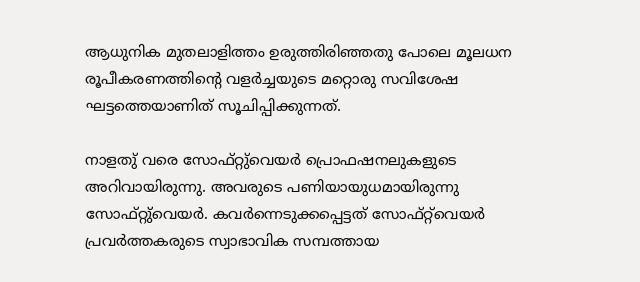ആധുനിക മുതലാളിത്തം ഉരുത്തിരിഞ്ഞതു പോലെ മൂലധന രൂപീകരണത്തിന്റെ വളര്‍ച്ചയുടെ മറ്റൊരു സവിശേഷ ഘട്ടത്തെയാണിത് സൂചിപ്പിക്കുന്നത്.

നാളതു് വരെ സോഫ്റ്റു്വെയര്‍ പ്രൊഫഷനലുകളുടെ അറിവായിരുന്നു. അവരുടെ പണിയായുധമായിരുന്നു സോഫ്റ്റു്വെയര്‍. കവര്‍ന്നെടുക്കപ്പെട്ടത് സോഫ്റ്റ്‌വെയര്‍ പ്രവര്‍ത്തകരുടെ സ്വാഭാവിക സമ്പത്തായ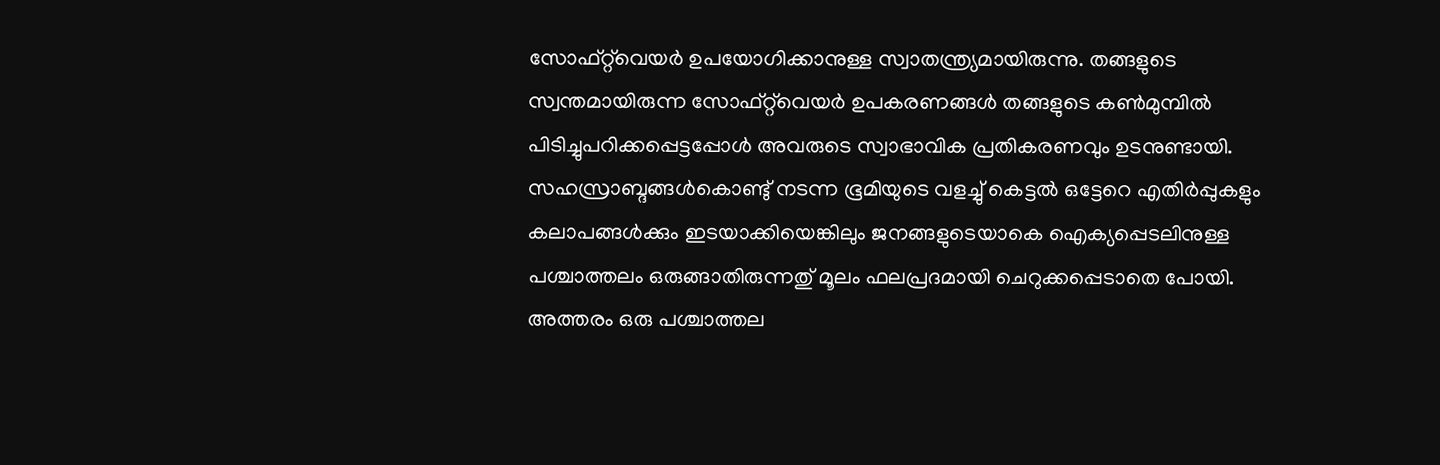സോഫ്റ്റ്‌വെയര്‍ ഉപയോഗിക്കാനുള്ള സ്വാതന്ത്ര്യമായിരുന്നു. തങ്ങളുടെ സ്വന്തമായിരുന്ന സോഫ്റ്റ്‌വെയര്‍ ഉപകരണങ്ങള്‍ തങ്ങളുടെ കണ്‍മുമ്പില്‍ പിടിച്ചുപറിക്കപ്പെട്ടപ്പോള്‍ അവരുടെ സ്വാഭാവിക പ്രതികരണവും ഉടനുണ്ടായി. സഹസ്രാബ്ദങ്ങള്‍കൊണ്ടു് നടന്ന ഭൂമിയുടെ വളച്ചു് കെട്ടല്‍ ഒട്ടേറെ എതിര്‍പ്പുകളും കലാപങ്ങള്‍ക്കും ഇടയാക്കിയെങ്കിലും ജനങ്ങളുടെയാകെ ഐക്യപ്പെടലിനുള്ള പശ്ചാത്തലം ഒരുങ്ങാതിരുന്നതു് മൂലം ഫലപ്രദമായി ചെറുക്കപ്പെടാതെ പോയി. അത്തരം ഒരു പശ്ചാത്തല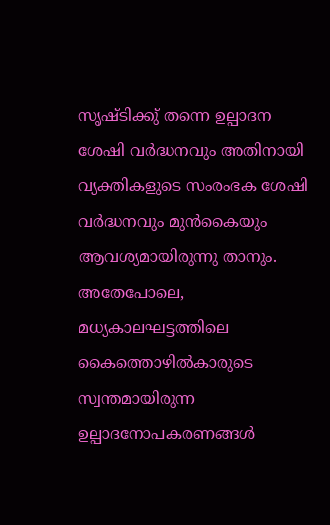സൃഷ്ടിക്കു് തന്നെ ഉല്പാദന ശേഷി വര്‍ദ്ധനവും അതിനായി വ്യക്തികളുടെ സംരംഭക ശേഷി വര്‍ദ്ധനവും മുന്‍കൈയും ആവശ്യമായിരുന്നു താനും. അതേപോലെ, മധ്യകാലഘട്ടത്തിലെ കൈത്തൊഴില്‍കാരുടെ സ്വന്തമായിരുന്ന ഉല്പാദനോപകരണങ്ങള്‍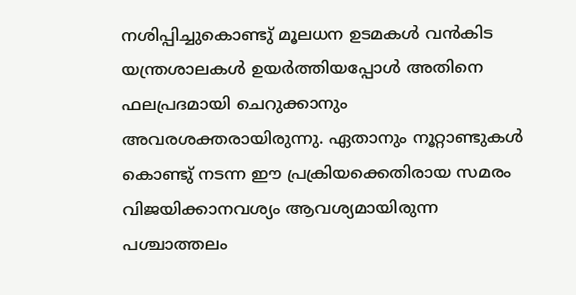നശിപ്പിച്ചുകൊണ്ടു് മൂലധന ഉടമകള്‍ വന്‍കിട യന്ത്രശാലകള്‍ ഉയര്‍ത്തിയപ്പോള്‍ അതിനെ ഫലപ്രദമായി ചെറുക്കാനും അവരശക്തരായിരുന്നു. ഏതാനും നൂറ്റാണ്ടുകള്‍ കൊണ്ടു് നടന്ന ഈ പ്രക്രിയക്കെതിരായ സമരം വിജയിക്കാനവശ്യം ആവശ്യമായിരുന്ന പശ്ചാത്തലം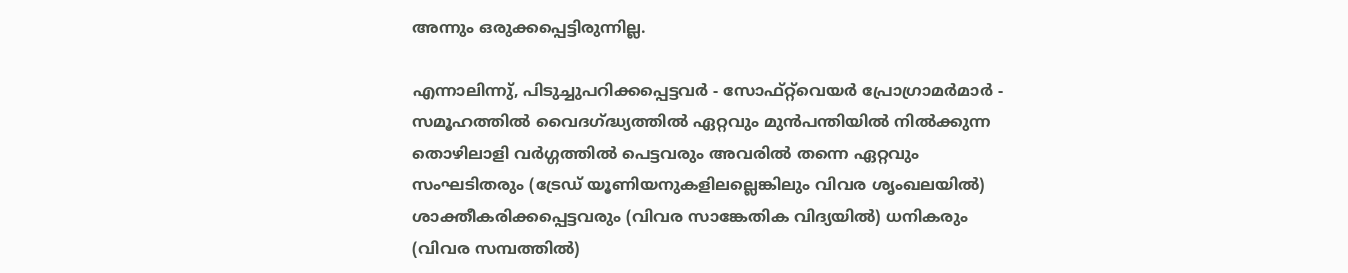അന്നും ഒരുക്കപ്പെട്ടിരുന്നില്ല.

എന്നാലിന്നു്, പിടുച്ചുപറിക്കപ്പെട്ടവര്‍ - സോഫ്റ്റ്‌വെയര്‍ പ്രോഗ്രാമര്‍മാര്‍ - സമൂഹത്തില്‍ വൈദഗ്ദ്ധ്യത്തില്‍ ഏറ്റവും മുന്‍പന്തിയില്‍ നില്‍ക്കുന്ന തൊഴിലാളി വര്‍ഗ്ഗത്തില്‍ പെട്ടവരും അവരില്‍ തന്നെ ഏറ്റവും സംഘടിതരും (ട്രേഡ് യൂണിയനുകളിലല്ലെങ്കിലും വിവര ശൃംഖലയില്‍) ശാക്തീകരിക്കപ്പെട്ടവരും (വിവര സാങ്കേതിക വിദ്യയില്‍) ധനികരും (വിവര സമ്പത്തില്‍)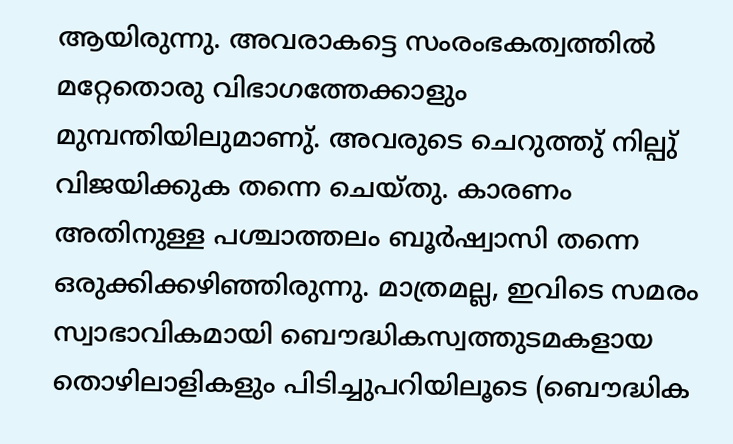ആയിരുന്നു. അവരാകട്ടെ സംരംഭകത്വത്തില്‍ മറ്റേതൊരു വിഭാഗത്തേക്കാളും മുമ്പന്തിയിലുമാണു്. അവരുടെ ചെറുത്തു് നില്പു് വിജയിക്കുക തന്നെ ചെയ്തു. കാരണം അതിനുള്ള പശ്ചാത്തലം ബൂര്‍ഷ്വാസി തന്നെ ഒരുക്കിക്കഴിഞ്ഞിരുന്നു. മാത്രമല്ല, ഇവിടെ സമരം സ്വാഭാവികമായി ബൌദ്ധികസ്വത്തുടമകളായ തൊഴിലാളികളും പിടിച്ചുപറിയിലൂടെ (ബൌദ്ധിക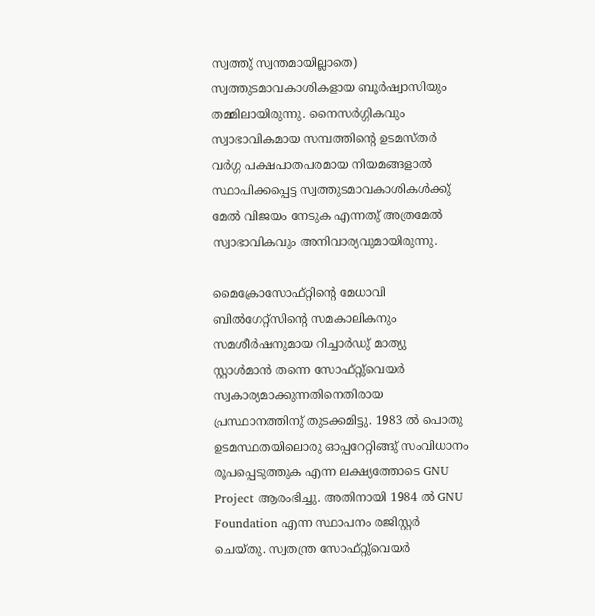സ്വത്തു് സ്വന്തമായില്ലാതെ) സ്വത്തുടമാവകാശികളായ ബൂര്‍ഷ്വാസിയും തമ്മിലായിരുന്നു. നൈസര്‍ഗ്ഗികവും സ്വാഭാവികമായ സമ്പത്തിന്റെ ഉടമസ്തര്‍ വര്‍ഗ്ഗ പക്ഷപാതപരമായ നിയമങ്ങളാല്‍ സ്ഥാപിക്കപ്പെട്ട സ്വത്തുടമാവകാശികള്‍ക്കു് മേല്‍ വിജയം നേടുക എന്നതു് അത്രമേല്‍ സ്വാഭാവികവും അനിവാര്യവുമായിരുന്നു.

മൈക്രോസോഫ്റ്റിന്റെ മേധാവി ബില്‍ഗേറ്റ്സിന്റെ സമകാലികനും സമശീര്‍ഷനുമായ റിച്ചാര്‍ഡു് മാത്യു സ്റ്റാള്‍മാന്‍ തന്നെ സോഫ്റ്റു്വെയര്‍ സ്വകാര്യമാക്കുന്നതിനെതിരായ പ്രസ്ഥാനത്തിനു് തുടക്കമിട്ടു. 1983 ല്‍ പൊതു ഉടമസ്ഥതയിലൊരു ഓപ്പറേറ്റിങ്ങു് സംവിധാനം രൂപപ്പെടുത്തുക എന്ന ലക്ഷ്യത്തോടെ GNU Project ആരംഭിച്ചു. അതിനായി 1984 ല്‍ GNU Foundation എന്ന സ്ഥാപനം രജിസ്റ്റര്‍ ചെയ്തു. സ്വതന്ത്ര സോഫ്റ്റു്വെയര്‍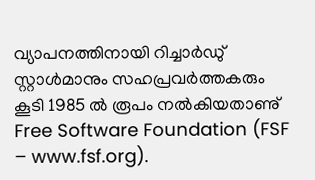വ്യാപനത്തിനായി റിച്ചാര്‍ഡു് സ്റ്റാള്‍മാനും സഹപ്രവര്‍ത്തകരും കൂടി 1985 ല്‍ രൂപം നല്‍കിയതാണു് Free Software Foundation (FSF – www.fsf.org).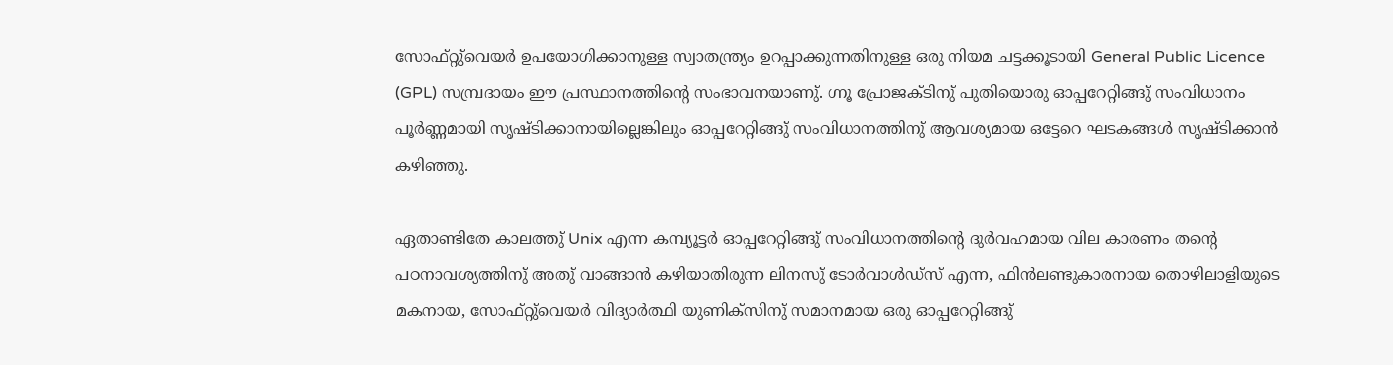സോഫ്റ്റു്വെയര്‍ ഉപയോഗിക്കാനുള്ള സ്വാതന്ത്ര്യം ഉറപ്പാക്കുന്നതിനുള്ള ഒരു നിയമ ചട്ടക്കൂടായി General Public Licence (GPL) സമ്പ്രദായം ഈ പ്രസ്ഥാനത്തിന്റെ സംഭാവനയാണു്. ഗ്നൂ പ്രോജക്ടിനു് പുതിയൊരു ഓപ്പറേറ്റിങ്ങു് സംവിധാനം പൂര്‍ണ്ണമായി സൃഷ്ടിക്കാനായില്ലെങ്കിലും ഓപ്പറേറ്റിങ്ങു് സംവിധാനത്തിനു് ആവശ്യമായ ഒട്ടേറെ ഘടകങ്ങള്‍ സൃഷ്ടിക്കാന്‍ കഴിഞ്ഞു.

ഏതാണ്ടിതേ കാലത്തു് Unix എന്ന കമ്പ്യൂട്ടര്‍ ഓപ്പറേറ്റിങ്ങു് സംവിധാനത്തിന്റെ ദുര്‍വഹമായ വില കാരണം തന്റെ പഠനാവശ്യത്തിനു് അതു് വാങ്ങാന്‍ കഴിയാതിരുന്ന ലിനസു് ടോര്‍വാള്‍ഡ്സ് എന്ന, ഫിന്‍ലണ്ടുകാരനായ തൊഴിലാളിയുടെ മകനായ, സോഫ്റ്റു്വെയര്‍ വിദ്യാര്‍ത്ഥി യുണിക്സിനു് സമാനമായ ഒരു ഓപ്പറേറ്റിങ്ങു്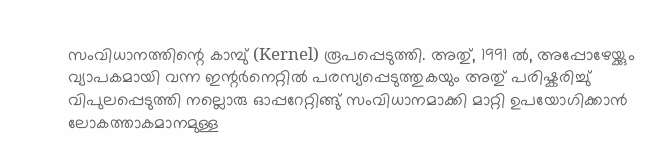സംവിധാനത്തിന്റെ കാമ്പു് (Kernel) രൂപപ്പെടുത്തി. അതു്, 1991 ല്‍, അപ്പോഴേയ്ക്കും വ്യാപകമായി വന്ന ഇന്റര്‍നെറ്റില്‍ പരസ്യപ്പെടുത്തുകയും അതു് പരിഷ്കരിച്ചു് വിപുലപ്പെടുത്തി നല്ലൊരു ഓപ്പറേറ്റിങ്ങു് സംവിധാനമാക്കി മാറ്റി ഉപയോഗിക്കാന്‍ ലോകത്താകമാനമുള്ള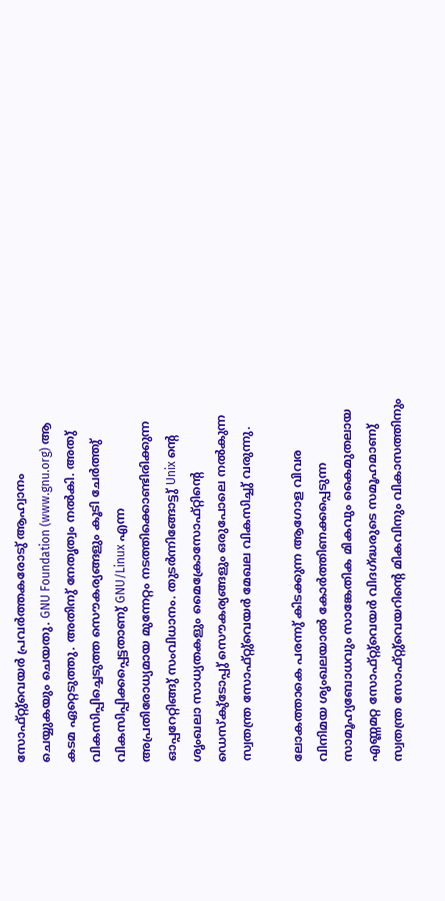സോഫ്റ്റു്വെയര്‍ പ്രവര്‍ത്തകരോടു് ആഹ്വാനം ചെയ്യുകയും ചെയതു. GNU Foundation (www.gnu.org) ആ കടമ ഏറ്റെടുത്തു. അതിനു് നേതൃത്വം നല്‍കി. അതു് വികസിപ്പിച്ചെടുത്ത സൌകര്യങ്ങളും കൂടി ചേര്‍ത്തു് വികസിപ്പിക്കപ്പെട്ടതാണു് GNU/Linux എന്ന അപ്രതിരോധ്യമായ മുന്നേറ്റം നടത്തിക്കൊണ്ടിരിക്കുന്ന ഓപ്പറേറ്റിങ്ങു് സംവിധാനം. തുടര്‍ന്നിങ്ങോട്ടു് Unix ന്റെ ശൃംഖലാ സാധ്യതകളും മൈക്രോസോഫ്റ്റിന്റെ ഡെസ്കു്ടോപ്പു് സൌകര്യങ്ങളും ഒരുപോലെ നല്‍കുന്ന സ്വതന്ത്ര സോഫ്റ്റു്വെയര്‍ മേഖല വികസിച്ചു് വരുന്നു.

ലോകത്താകെ പരന്നു് കിടക്കുന്ന ആഗോള വിവര വിനിമയ ശൃംഖലയാല്‍ കോര്‍ത്തിണക്കപ്പെടുന്ന സാമൂഹ്യബോധവും സാങ്കേതിക മികവും കൈമുതലായ എണ്ണമറ്റ സോഫ്റ്റു്വെയര്‍ വിദഗ്ദ്ധരുടെ സമൂഹമാണു് സ്വതന്ത്ര സോഫ്റ്റു്വെയറിന്റെ മികവിനും വികാസത്തിനും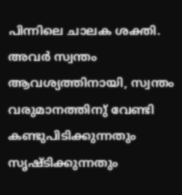പിന്നിലെ ചാലക ശക്തി. അവര്‍ സ്വന്തം ആവശ്യത്തിനായി, സ്വന്തം വരുമാനത്തിനു് വേണ്ടി കണ്ടുപിടിക്കുന്നതും സൃഷ്ടിക്കുന്നതും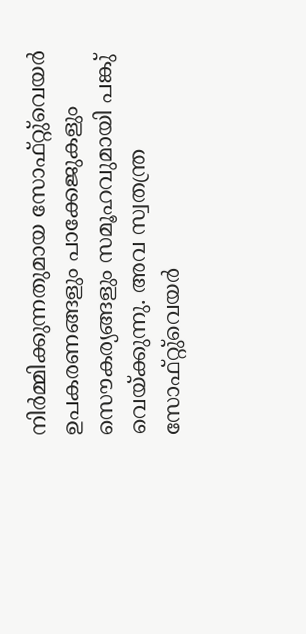നിര്‍മ്മിക്കുന്നതുമായ സോഫ്റ്റു്വെയര്‍ ഉപകരണങ്ങളും പാക്കേജുകളും സൌകര്യങ്ങളും സമൂഹവുമായി പങ്കു് വെയ്ക്കുന്നു. അവ സ്വതന്ത്ര സോഫ്റ്റു്വെയര്‍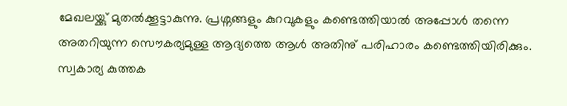മേഖലയ്ക്കു് മുതല്‍ക്കൂട്ടാകുന്നു. പ്രശ്നങ്ങളും കുറവുകളും കണ്ടെത്തിയാല്‍ അപ്പോള്‍ തന്നെ അതറിയുന്ന സൌകര്യമുള്ള ആദ്യത്തെ ആള്‍ അതിനു് പരിഹാരം കണ്ടെത്തിയിരിക്കും. സ്വകാര്യ കുത്തക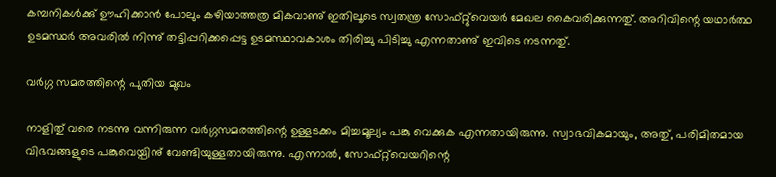കമ്പനികള്‍ക്കു് ഊഹിക്കാന്‍ പോലും കഴിയാത്തത്ര മികവാണു് ഇതിലൂടെ സ്വതന്ത്ര സോഫ്റ്റു്വെയര്‍ മേഖല കൈവരിക്കുന്നതു്. അറിവിന്റെ യഥാര്‍ത്ഥ ഉടമസ്ഥര്‍ അവരില്‍ നിന്നു് തട്ടിപ്പറിക്കപ്പെട്ട ഉടമസ്ഥാവകാശം തിരിച്ചു പിടിച്ചു എന്നതാണു് ഇവിടെ നടന്നതു്.

വര്‍ഗ്ഗ സമരത്തിന്റെ പുതിയ മുഖം

നാളിതു് വരെ നടന്നു വന്നിരുന്ന വര്‍ഗ്ഗസമരത്തിന്റെ ഉള്ളടക്കം മിച്ചമൂല്യം പങ്കു വെക്കുക എന്നതായിരുന്നു. സ്വാഭവികമായും, അതു്, പരിമിതമായ വിഭവങ്ങളുടെ പങ്കുവെയ്പിനു് വേണ്ടിയുള്ളതായിരുന്നു. എന്നാല്‍, സോഫ്റ്റ്‌വെയറിന്റെ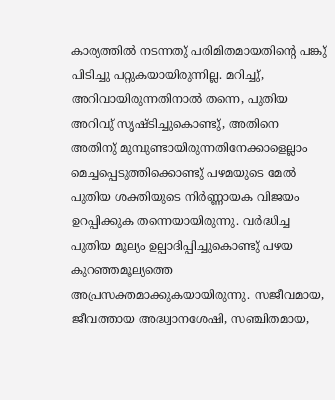കാര്യത്തില്‍ നടന്നതു് പരിമിതമായതിന്റെ പങ്കു് പിടിച്ചു പറ്റുകയായിരുന്നില്ല. മറിച്ചു്, അറിവായിരുന്നതിനാല്‍ തന്നെ, പുതിയ അറിവു് സൃഷ്ടിച്ചുകൊണ്ടു്, അതിനെ അതിനു് മുമ്പുണ്ടായിരുന്നതിനേക്കാളെല്ലാം മെച്ചപ്പെടുത്തിക്കൊണ്ടു് പഴമയുടെ മേല്‍ പുതിയ ശക്തിയുടെ നിര്‍ണ്ണായക വിജയം ഉറപ്പിക്കുക തന്നെയായിരുന്നു. വര്‍ദ്ധിച്ച പുതിയ മൂല്യം ഉല്പാദിപ്പിച്ചുകൊണ്ടു് പഴയ കുറഞ്ഞമൂല്യത്തെ അപ്രസക്തമാക്കുകയായിരുന്നു. സജീവമായ, ജീവത്തായ അദ്ധ്വാനശേഷി, സഞ്ചിതമായ,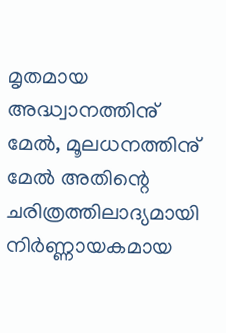മൃതമായ അദ്ധ്വാനത്തിനു് മേല്‍, മൂലധനത്തിനു് മേല്‍ അതിന്റെ ചരിത്രത്തിലാദ്യമായി നിര്‍ണ്ണായകമായ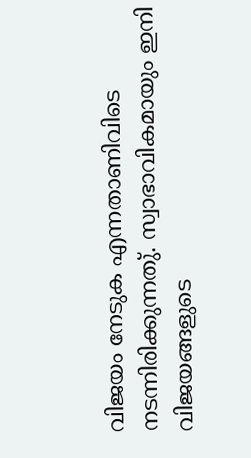വിജയം നേടുക എന്നതാണിവിടെ നടന്നിരിക്കുന്നതു്. സ്വാഭാവികമായും ഇനി വിജയങ്ങളുടെ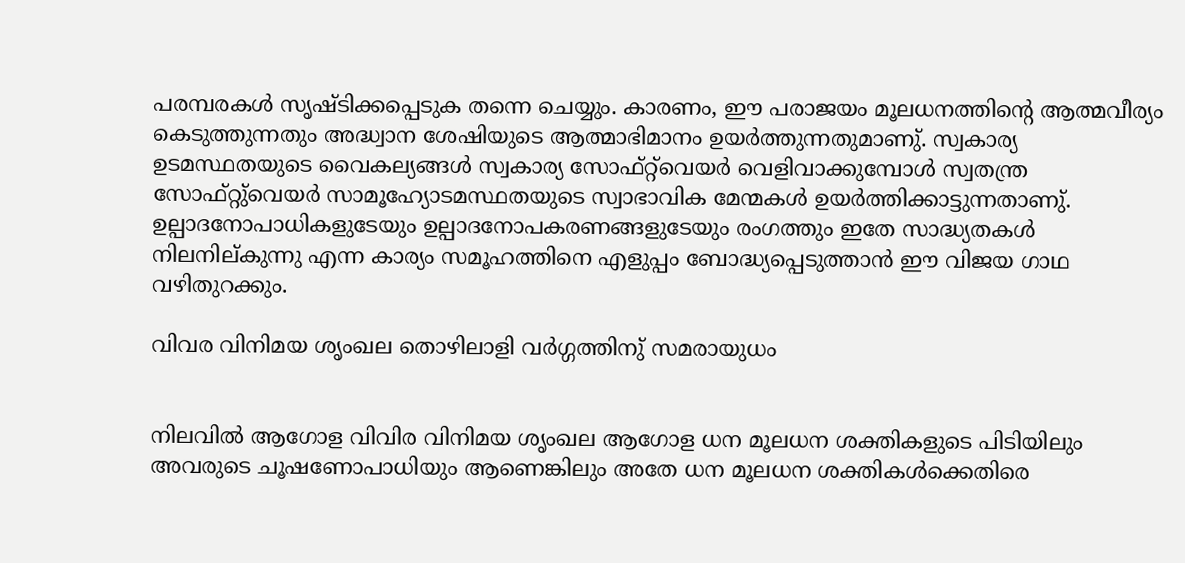പരമ്പരകള്‍ സൃഷ്ടിക്കപ്പെടുക തന്നെ ചെയ്യും. കാരണം, ഈ പരാജയം മൂലധനത്തിന്റെ ആത്മവീര്യം കെടുത്തുന്നതും അദ്ധ്വാന ശേഷിയുടെ ആത്മാഭിമാനം ഉയര്‍ത്തുന്നതുമാണു്. സ്വകാര്യ ഉടമസ്ഥതയുടെ വൈകല്യങ്ങള്‍ സ്വകാര്യ സോഫ്റ്റ്‌വെയര്‍ വെളിവാക്കുമ്പോള്‍ സ്വതന്ത്ര സോഫ്റ്റു്വെയര്‍ സാമൂഹ്യോടമസ്ഥതയുടെ സ്വാഭാവിക മേന്മകള്‍ ഉയര്‍ത്തിക്കാട്ടുന്നതാണു്. ഉല്പാദനോപാധികളുടേയും ഉല്പാദനോപകരണങ്ങളുടേയും രംഗത്തും ഇതേ സാദ്ധ്യതകള്‍ നിലനില്കുന്നു എന്ന കാര്യം സമൂഹത്തിനെ എളുപ്പം ബോദ്ധ്യപ്പെടുത്താന്‍ ഈ വിജയ ഗാഥ വഴിതുറക്കും.

വിവര വിനിമയ ശൃംഖല തൊഴിലാളി വര്‍ഗ്ഗത്തിനു് സമരായുധം


നിലവില്‍ ആഗോള വിവിര വിനിമയ ശൃംഖല ആഗോള ധന മൂലധന ശക്തികളുടെ പിടിയിലും അവരുടെ ചൂഷണോപാധിയും ആണെങ്കിലും അതേ ധന മൂലധന ശക്തികള്‍ക്കെതിരെ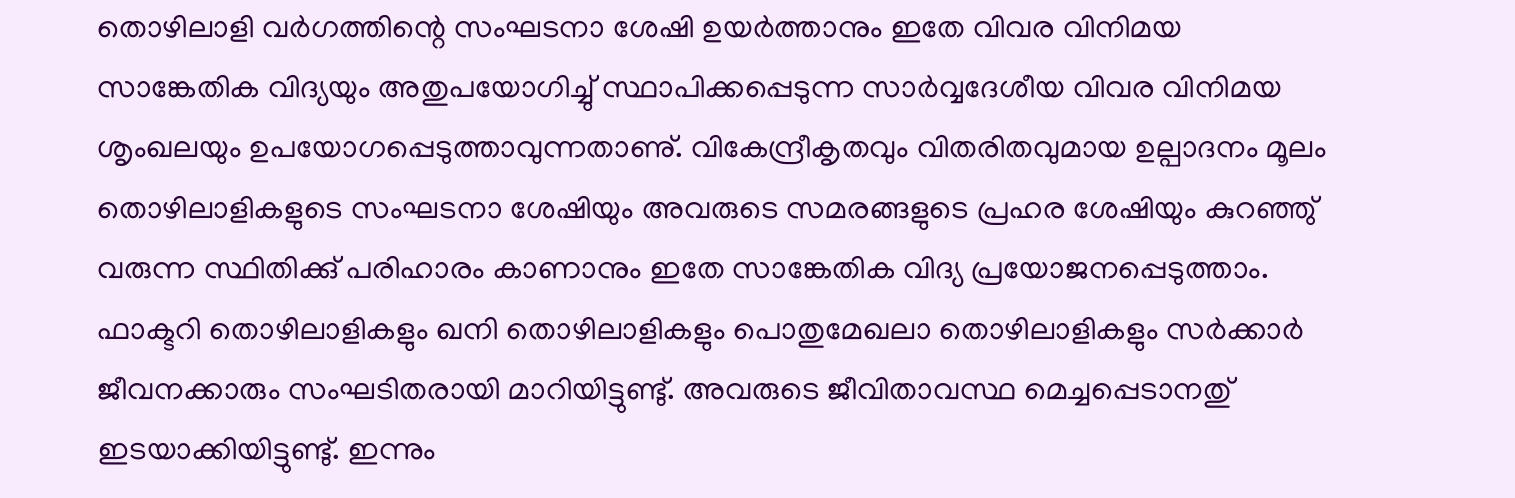തൊഴിലാളി വര്‍ഗത്തിന്റെ സംഘടനാ ശേഷി ഉയര്‍ത്താനും ഇതേ വിവര വിനിമയ സാങ്കേതിക വിദ്യയും അതുപയോഗിച്ചു് സ്ഥാപിക്കപ്പെടുന്ന സാര്‍വ്വദേശീയ വിവര വിനിമയ ശൃംഖലയും ഉപയോഗപ്പെടുത്താവുന്നതാണു്. വികേന്ദ്രീകൃതവും വിതരിതവുമായ ഉല്പാദനം മൂലം തൊഴിലാളികളുടെ സംഘടനാ ശേഷിയും അവരുടെ സമരങ്ങളുടെ പ്രഹര ശേഷിയും കുറഞ്ഞു് വരുന്ന സ്ഥിതിക്കു് പരിഹാരം കാണാനും ഇതേ സാങ്കേതിക വിദ്യ പ്രയോജനപ്പെടുത്താം. ഫാക്ടറി തൊഴിലാളികളും ഖനി തൊഴിലാളികളും പൊതുമേഖലാ തൊഴിലാളികളും സര്‍ക്കാര്‍ ജീവനക്കാരും സംഘടിതരായി മാറിയിട്ടുണ്ടു്. അവരുടെ ജീവിതാവസ്ഥ മെച്ചപ്പെടാനതു് ഇടയാക്കിയിട്ടുണ്ടു്. ഇന്നും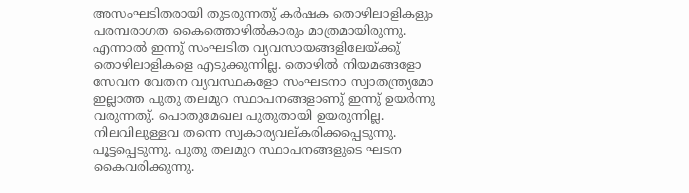അസംഘടിതരായി തുടരുന്നതു് കര്‍ഷക തൊഴിലാളികളും പരമ്പരാഗത കൈത്തൊഴില്‍കാരും മാത്രമായിരുന്നു. എന്നാല്‍ ഇന്നു് സംഘടിത വ്യവസായങ്ങളിലേയ്ക്കു് തൊഴിലാളികളെ എടുക്കുന്നില്ല. തൊഴില്‍ നിയമങ്ങളോ സേവന വേതന വ്യവസ്ഥകളോ സംഘടനാ സ്വാതന്ത്ര്യമോ ഇല്ലാത്ത പുതു തലമുറ സ്ഥാപനങ്ങളാണു് ഇന്നു് ഉയര്‍ന്നു വരുന്നതു്. പൊതുമേഖല പുതുതായി ഉയരുന്നില്ല. നിലവിലുള്ളവ തന്നെ സ്വകാര്യവല്കരിക്കപ്പെടുന്നു. പൂട്ടപ്പെടുന്നു. പുതു തലമുറ സ്ഥാപനങ്ങളുടെ ഘടന കൈവരിക്കുന്നു.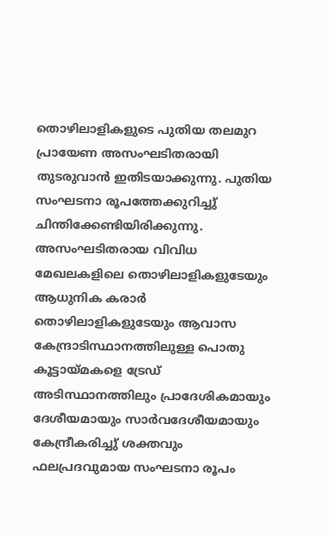തൊഴിലാളികളുടെ പുതിയ തലമുറ പ്രായേണ അസംഘടിതരായി തുടരുവാന്‍ ഇതിടയാക്കുന്നു. പുതിയ സംഘടനാ രൂപത്തേക്കുറിച്ചു് ചിന്തിക്കേണ്ടിയിരിക്കുന്നു. അസംഘടിതരായ വിവിധ മേഖലകളിലെ തൊഴിലാളികളുടേയും ആധുനിക കരാര്‍ തൊഴിലാളികളുടേയും ആവാസ കേന്ദ്രാടിസ്ഥാനത്തിലുള്ള പൊതു കൂട്ടായ്മകളെ ട്രേഡ് അടിസ്ഥാനത്തിലും പ്രാദേശികമായും ദേശീയമായും സാര്‍വദേശീയമായും കേന്ദ്രീകരിച്ചു് ശക്തവും ഫലപ്രദവുമായ സംഘടനാ രൂപം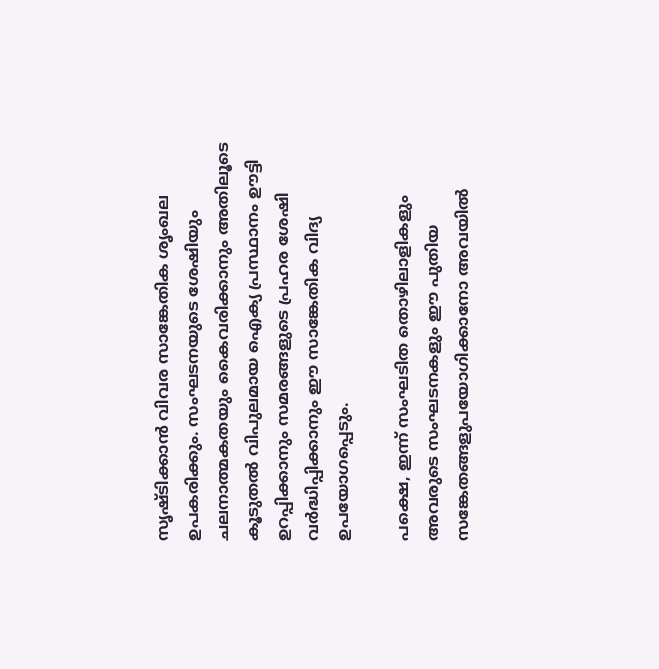സൃഷ്ടിക്കാന്‍ വിവര സാങ്കേതിക ശൃംഖല ഉപകരിക്കും. സംഘടനയുടെ ശേഷിയും ചലനാത്മകതയും കൈവരിക്കാനും അതിലൂടെ കൂടുതല്‍ വിപുലമായ ഐക്യ പ്രസ്ഥാനം ഊട്ടി ഉറപ്പിക്കാനും സമരങ്ങളുടെ പ്രഹര ശേഷി വര്‍ദ്ധിപ്പിക്കാനും ഈ സാങ്കേതിക വിദ്യ ഉപയോഗപ്പെടും.

പക്ഷെ, ഇന്ന് സംഘടിത തൊഴിലാളികളും അവരുടെ സംഘടനകളും ഈ പുതിയ സങ്കേതങ്ങളുപയോഗിക്കാനോ അവയില്‍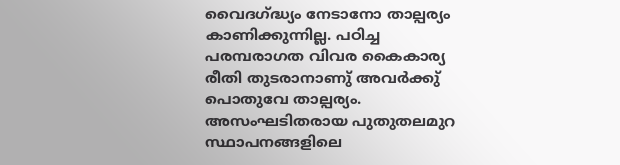വൈദഗ്ദ്ധ്യം നേടാനോ താല്പര്യം കാണിക്കുന്നില്ല. പഠിച്ച പരമ്പരാഗത വിവര കൈകാര്യ രീതി തുടരാനാണു് അവര്‍ക്കു് പൊതുവേ താല്പര്യം. അസംഘടിതരായ പുതുതലമുറ സ്ഥാപനങ്ങളിലെ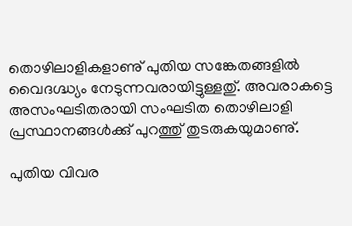തൊഴിലാളികളാണു് പുതിയ സങ്കേതങ്ങളില്‍ വൈദഗ്ദ്ധ്യം നേടുന്നവരായിട്ടുള്ളതു്. അവരാകട്ടെ അസംഘടിതരായി സംഘടിത തൊഴിലാളി പ്രസ്ഥാനങ്ങള്‍ക്കു് പുറത്തു് തുടരുകയുമാണു്.

പുതിയ വിവര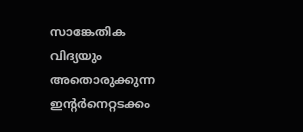സാങ്കേതിക വിദ്യയും അതൊരുക്കുന്ന ഇന്റര്‍നെറ്റടക്കം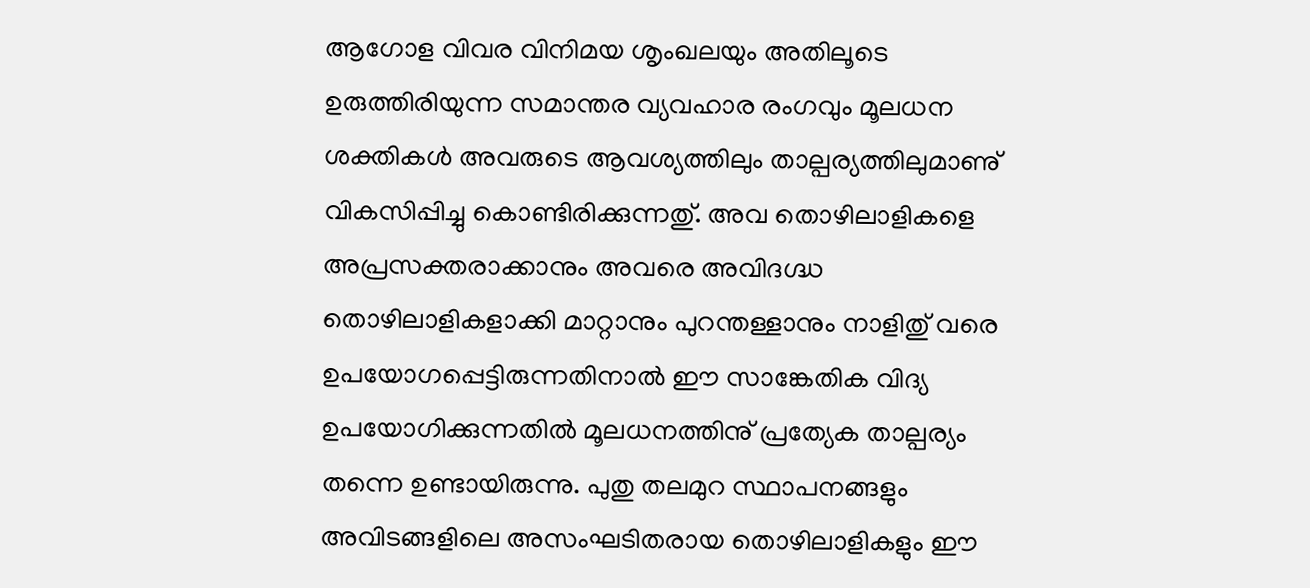ആഗോള വിവര വിനിമയ ശൃംഖലയും അതിലൂടെ ഉരുത്തിരിയുന്ന സമാന്തര വ്യവഹാര രംഗവും മൂലധന ശക്തികള്‍ അവരുടെ ആവശ്യത്തിലും താല്പര്യത്തിലുമാണു് വികസിപ്പിച്ചു കൊണ്ടിരിക്കുന്നതു്. അവ തൊഴിലാളികളെ അപ്രസക്തരാക്കാനും അവരെ അവിദഗ്ദ്ധ തൊഴിലാളികളാക്കി മാറ്റാനും പുറന്തള്ളാനും നാളിതു് വരെ ഉപയോഗപ്പെട്ടിരുന്നതിനാല്‍ ഈ സാങ്കേതിക വിദ്യ ഉപയോഗിക്കുന്നതില്‍ മൂലധനത്തിനു് പ്രത്യേക താല്പര്യം തന്നെ ഉണ്ടായിരുന്നു. പുതു തലമുറ സ്ഥാപനങ്ങളും അവിടങ്ങളിലെ അസംഘടിതരായ തൊഴിലാളികളും ഈ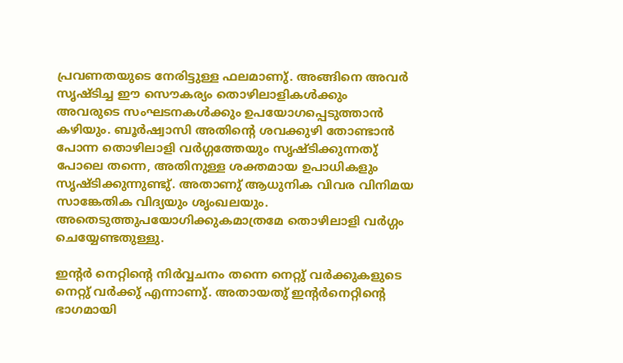പ്രവണതയുടെ നേരിട്ടുള്ള ഫലമാണു്. അങ്ങിനെ അവര്‍ സൃഷ്ടിച്ച ഈ സൌകര്യം തൊഴിലാളികള്‍ക്കും അവരുടെ സംഘടനകള്‍ക്കും ഉപയോഗപ്പെടുത്താന്‍ കഴിയും. ബൂര്‍ഷ്വാസി അതിന്റെ ശവക്കുഴി തോണ്ടാന്‍ പോന്ന തൊഴിലാളി വര്‍ഗ്ഗത്തേയും സൃഷ്ടിക്കുന്നതു് പോലെ തന്നെ, അതിനുള്ള ശക്തമായ ഉപാധികളും സൃഷ്ടിക്കുന്നുണ്ടു്. അതാണു് ആധുനിക വിവര വിനിമയ സാങ്കേതിക വിദ്യയും ശൃംഖലയും. അതെടുത്തുപയോഗിക്കുകമാത്രമേ തൊഴിലാളി വര്‍ഗ്ഗം ചെയ്യേണ്ടതുള്ളു.

ഇന്റര്‍ നെറ്റിന്റെ നിര്‍വ്വചനം തന്നെ നെറ്റു് വര്‍ക്കുകളുടെ നെറ്റു് വര്‍ക്കു് എന്നാണു്. അതായതു് ഇന്റര്‍നെറ്റിന്റെ ഭാഗമായി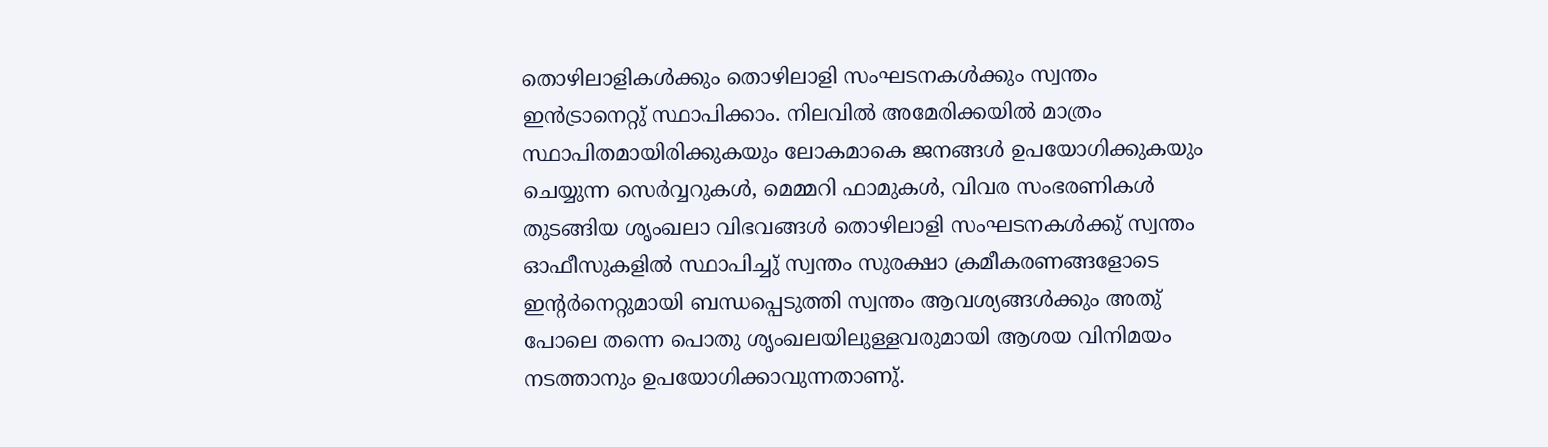തൊഴിലാളികള്‍ക്കും തൊഴിലാളി സംഘടനകള്‍ക്കും സ്വന്തം ഇന്‍ട്രാനെറ്റു് സ്ഥാപിക്കാം. നിലവില്‍ അമേരിക്കയില്‍ മാത്രം സ്ഥാപിതമായിരിക്കുകയും ലോകമാകെ ജനങ്ങള്‍ ഉപയോഗിക്കുകയും ചെയ്യുന്ന സെര്‍വ്വറുകള്‍, മെമ്മറി ഫാമുകള്‍, വിവര സംഭരണികള്‍ തുടങ്ങിയ ശൃംഖലാ വിഭവങ്ങള്‍ തൊഴിലാളി സംഘടനകള്‍ക്കു് സ്വന്തം ഓഫീസുകളില്‍ സ്ഥാപിച്ചു് സ്വന്തം സുരക്ഷാ ക്രമീകരണങ്ങളോടെ ഇന്റര്‍നെറ്റുമായി ബന്ധപ്പെടുത്തി സ്വന്തം ആവശ്യങ്ങള്‍ക്കും അതു് പോലെ തന്നെ പൊതു ശൃംഖലയിലുള്ളവരുമായി ആശയ വിനിമയം നടത്താനും ഉപയോഗിക്കാവുന്നതാണു്.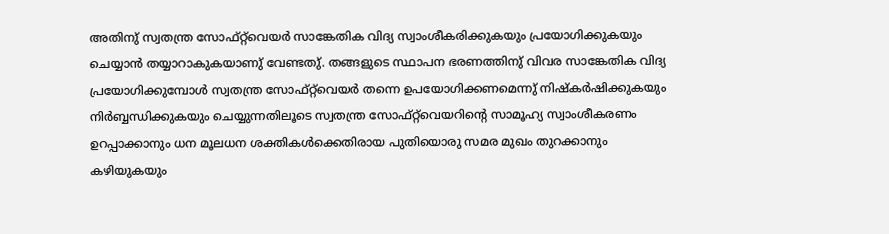അതിനു് സ്വതന്ത്ര സോഫ്റ്റ്‌വെയര്‍ സാങ്കേതിക വിദ്യ സ്വാംശീകരിക്കുകയും പ്രയോഗിക്കുകയും ചെയ്യാന്‍ തയ്യാറാകുകയാണു് വേണ്ടതു്. തങ്ങളുടെ സ്ഥാപന ഭരണത്തിനു് വിവര സാങ്കേതിക വിദ്യ പ്രയോഗിക്കുമ്പോള്‍ സ്വതന്ത്ര സോഫ്റ്റ്‌വെയര്‍ തന്നെ ഉപയോഗിക്കണമെന്നു് നിഷ്കര്‍ഷിക്കുകയും നിര്‍ബ്ബന്ധിക്കുകയും ചെയ്യുന്നതിലൂടെ സ്വതന്ത്ര സോഫ്റ്റ്‌വെയറിന്റെ സാമൂഹ്യ സ്വാംശീകരണം ഉറപ്പാക്കാനും ധന മൂലധന ശക്തികള്‍ക്കെതിരായ പുതിയൊരു സമര മുഖം തുറക്കാനും കഴിയുകയും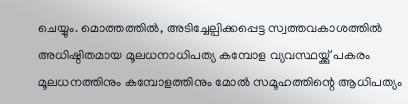ചെയ്യും. മൊത്തത്തില്‍, അടിച്ചേല്പിക്കപ്പെട്ട സ്വത്തവകാശത്തില്‍ അധിഷ്ഠിതമായ മൂലധനാധിപത്യ കമ്പോള വ്യവസ്ഥയ്ക്കു് പകരം മൂലധനത്തിനും കമ്പോളത്തിനും മോല്‍ സമൂഹത്തിന്റെ ആധിപത്യം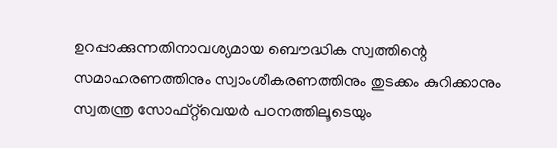ഉറപ്പാക്കുന്നതിനാവശ്യമായ ബൌദ്ധിക സ്വത്തിന്റെ സമാഹരണത്തിനും സ്വാംശീകരണത്തിനും തുടക്കം കുറിക്കാനും സ്വതന്ത്ര സോഫ്റ്റ്‌വെയര്‍ പഠനത്തിലൂടെയും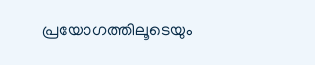പ്രയോഗത്തിലൂടെയും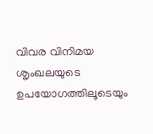വിവര വിനിമയ ശൃംഖലയുടെ ഉപയോഗത്തിലൂടെയും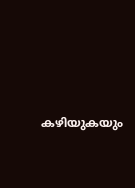കഴിയുകയും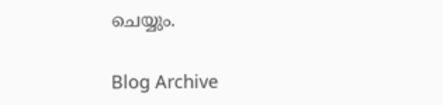ചെയ്യും.

Blog Archive